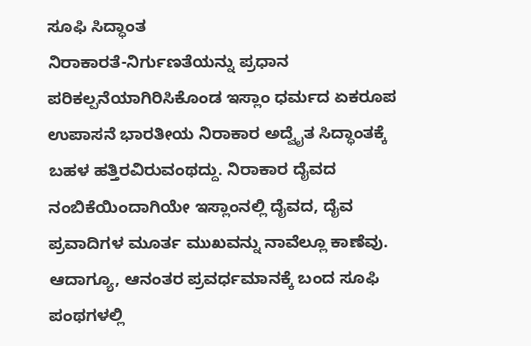ಸೂಫಿ ಸಿದ್ಧಾಂತ
ನಿರಾಕಾರತೆ-ನಿರ್ಗುಣತೆಯನ್ನು ಪ್ರಧಾನ ಪರಿಕಲ್ಪನೆಯಾಗಿರಿಸಿಕೊಂಡ ಇಸ್ಲಾಂ ಧರ್ಮದ ಏಕರೂಪ ಉಪಾಸನೆ ಭಾರತೀಯ ನಿರಾಕಾರ ಅದ್ವೈತ ಸಿದ್ಧಾಂತಕ್ಕೆ ಬಹಳ ಹತ್ತಿರವಿರುವಂಥದ್ದು. ನಿರಾಕಾರ ದೈವದ ನಂಬಿಕೆಯಿಂದಾಗಿಯೇ ಇಸ್ಲಾಂನಲ್ಲಿ ದೈವದ, ದೈವ ಪ್ರವಾದಿಗಳ ಮೂರ್ತ ಮುಖವನ್ನು ನಾವೆಲ್ಲೂ ಕಾಣೆವು. ಆದಾಗ್ಯೂ, ಆನಂತರ ಪ್ರವರ್ಧಮಾನಕ್ಕೆ ಬಂದ ಸೂಫಿ ಪಂಥಗಳಲ್ಲಿ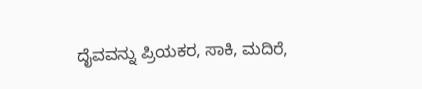ದೈವವನ್ನು ಪ್ರಿಯಕರ, ಸಾಕಿ, ಮದಿರೆ,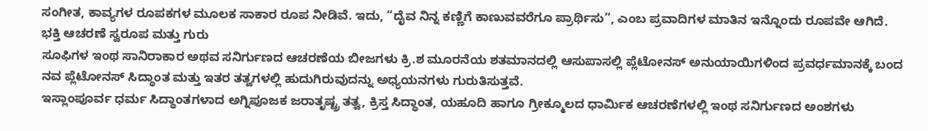ಸಂಗೀತ, ಕಾವ್ಯಗಳ ರೂಪಕಗಳ ಮೂಲಕ ಸಾಕಾರ ರೂಪ ನೀಡಿವೆ. ಇದು, “ದೈವ ನಿನ್ನ ಕಣ್ಣಿಗೆ ಕಾಣುವವರೆಗೂ ಪ್ರಾರ್ಥಿಸು”, ಎಂಬ ಪ್ರವಾದಿಗಳ ಮಾತಿನ ಇನ್ನೊಂದು ರೂಪವೇ ಆಗಿದೆ.
ಭಕ್ತಿ ಆಚರಣೆ ಸ್ವರೂಪ ಮತ್ತು ಗುರು
ಸೂಫಿಗಳ ಇಂಥ ಸಾನಿರಾಕಾರ ಅಥವ ಸನಿರ್ಗುಣದ ಆಚರಣೆಯ ಬೀಜಗಳು ಕ್ರಿ.ಶ ಮೂರನೆಯ ಶತಮಾನದಲ್ಲಿ ಆಸುಪಾಸಲ್ಲಿ ಪ್ಲೆಟೋನಸ್ ಅನುಯಾಯಿಗಳಿಂದ ಪ್ರವರ್ಧಮಾನಕ್ಕೆ ಬಂದ ನವ ಪ್ಲೆಟೋನಸ್ ಸಿದ್ಧಾಂತ ಮತ್ತು ಇತರ ತತ್ವಗಳಲ್ಲಿ ಹುದುಗಿರುವುದನ್ನು ಅಧ್ಯಯನಗಳು ಗುರುತಿಸುತ್ತವೆ.
ಇಸ್ಲಾಂಪೂರ್ವ ಧರ್ಮ ಸಿದ್ಧಾಂತಗಳಾದ ಅಗ್ನಿಪೂಜಕ ಜರಾತೃಷ್ಟ್ರ ತತ್ವ, ಕ್ರಿಸ್ತ ಸಿದ್ಧಾಂತ, ಯಹೂದಿ ಹಾಗೂ ಗ್ರೀಕ್ಮೂಲದ ಧಾರ್ಮಿಕ ಆಚರಣೆಗಳಲ್ಲಿ ಇಂಥ ಸನಿರ್ಗುಣದ ಅಂಶಗಳು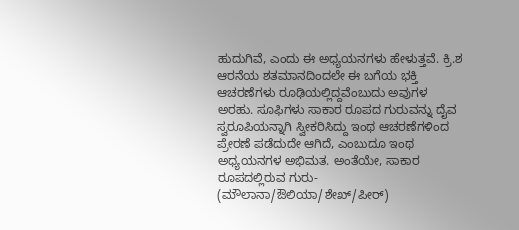ಹುದುಗಿವೆ, ಎಂದು ಈ ಅಧ್ಯಯನಗಳು ಹೇಳುತ್ತವೆ. ಕ್ರಿ.ಶ ಆರನೆಯ ಶತಮಾನದಿಂದಲೇ ಈ ಬಗೆಯ ಭಕ್ತಿ ಆಚರಣೆಗಳು ರೂಢಿಯಲ್ಲಿದ್ದವೆಂಬುದು ಅವುಗಳ ಅರಹು. ಸೂಫಿಗಳು ಸಾಕಾರ ರೂಪದ ಗುರುವನ್ನು ದೈವ ಸ್ವರೂಪಿಯನ್ನಾಗಿ ಸ್ವೀಕರಿಸಿದ್ದು ಇಂಥ ಆಚರಣೆಗಳಿಂದ ಪ್ರೇರಣೆ ಪಡೆದುದೇ ಆಗಿದೆ, ಎಂಬುದೂ ಇಂಥ ಅಧ್ಯಯನಗಳ ಅಭಿಮತ. ಅಂತೆಯೇ, ಸಾಕಾರ ರೂಪದಲ್ಲಿರುವ ಗುರು- (ಮೌಲಾನಾ/ಔಲಿಯಾ/ಶೇಖ್/ಪೀರ್)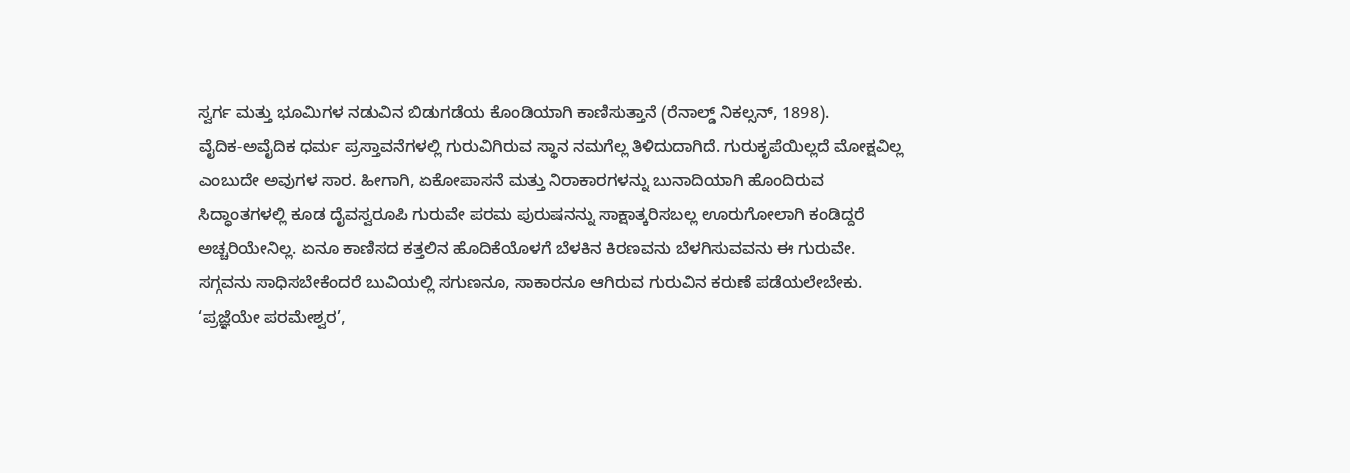ಸ್ವರ್ಗ ಮತ್ತು ಭೂಮಿಗಳ ನಡುವಿನ ಬಿಡುಗಡೆಯ ಕೊಂಡಿಯಾಗಿ ಕಾಣಿಸುತ್ತಾನೆ (ರೆನಾಲ್ಡ್ ನಿಕಲ್ಸನ್, 1898).
ವೈದಿಕ-ಅವೈದಿಕ ಧರ್ಮ ಪ್ರಸ್ತಾವನೆಗಳಲ್ಲಿ ಗುರುವಿಗಿರುವ ಸ್ಥಾನ ನಮಗೆಲ್ಲ ತಿಳಿದುದಾಗಿದೆ. ಗುರುಕೃಪೆಯಿಲ್ಲದೆ ಮೋಕ್ಷವಿಲ್ಲ ಎಂಬುದೇ ಅವುಗಳ ಸಾರ. ಹೀಗಾಗಿ, ಏಕೋಪಾಸನೆ ಮತ್ತು ನಿರಾಕಾರಗಳನ್ನು ಬುನಾದಿಯಾಗಿ ಹೊಂದಿರುವ ಸಿದ್ಧಾಂತಗಳಲ್ಲಿ ಕೂಡ ದೈವಸ್ವರೂಪಿ ಗುರುವೇ ಪರಮ ಪುರುಷನನ್ನು ಸಾಕ್ಷಾತ್ಕರಿಸಬಲ್ಲ ಊರುಗೋಲಾಗಿ ಕಂಡಿದ್ದರೆ ಅಚ್ಚರಿಯೇನಿಲ್ಲ. ಏನೂ ಕಾಣಿಸದ ಕತ್ತಲಿನ ಹೊದಿಕೆಯೊಳಗೆ ಬೆಳಕಿನ ಕಿರಣವನು ಬೆಳಗಿಸುವವನು ಈ ಗುರುವೇ. ಸಗ್ಗವನು ಸಾಧಿಸಬೇಕೆಂದರೆ ಬುವಿಯಲ್ಲಿ ಸಗುಣನೂ, ಸಾಕಾರನೂ ಆಗಿರುವ ಗುರುವಿನ ಕರುಣೆ ಪಡೆಯಲೇಬೇಕು. ‘ಪ್ರಜ್ಞೆಯೇ ಪರಮೇಶ್ವರ’,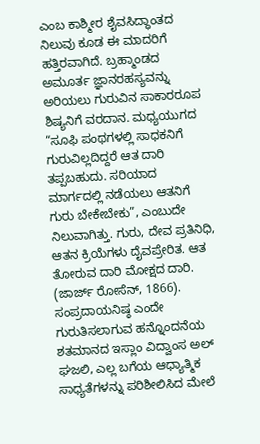ಎಂಬ ಕಾಶ್ಮೀರ ಶೈವಸಿದ್ಧಾಂತದ ನಿಲುವು ಕೂಡ ಈ ಮಾದರಿಗೆ ಹತ್ತಿರವಾಗಿದೆ. ಬ್ರಹ್ಮಾಂಡದ ಅಮೂರ್ತ ಜ್ಞಾನರಹಸ್ಯವನ್ನು ಅರಿಯಲು ಗುರುವಿನ ಸಾಕಾರರೂಪ ಶಿಷ್ಯನಿಗೆ ವರದಾನ. ಮಧ್ಯಯುಗದ “ಸೂಫಿ ಪಂಥಗಳಲ್ಲಿ ಸಾಧಕನಿಗೆ ಗುರುವಿಲ್ಲದಿದ್ದರೆ ಆತ ದಾರಿ ತಪ್ಪಬಹುದು. ಸರಿಯಾದ ಮಾರ್ಗದಲ್ಲಿ ನಡೆಯಲು ಆತನಿಗೆ ಗುರು ಬೇಕೇಬೇಕು”, ಎಂಬುದೇ ನಿಲುವಾಗಿತ್ತು. ಗುರು, ದೇವ ಪ್ರತಿನಿಧಿ, ಆತನ ಕ್ರಿಯೆಗಳು ದೈವಪ್ರೇರಿತ. ಆತ ತೋರುವ ದಾರಿ ಮೋಕ್ಷದ ದಾರಿ. (ಜಾರ್ಜ್ ರೋಸೆನ್, 1866).
ಸಂಪ್ರದಾಯನಿಷ್ಠ ಎಂದೇ ಗುರುತಿಸಲಾಗುವ ಹನ್ನೊಂದನೆಯ ಶತಮಾನದ ಇಸ್ಲಾಂ ವಿದ್ವಾಂಸ ಅಲ್ ಘಜಲಿ, ಎಲ್ಲ ಬಗೆಯ ಆಧ್ಯಾತ್ಮಿಕ ಸಾಧ್ಯತೆಗಳನ್ನು ಪರಿಶೀಲಿಸಿದ ಮೇಲೆ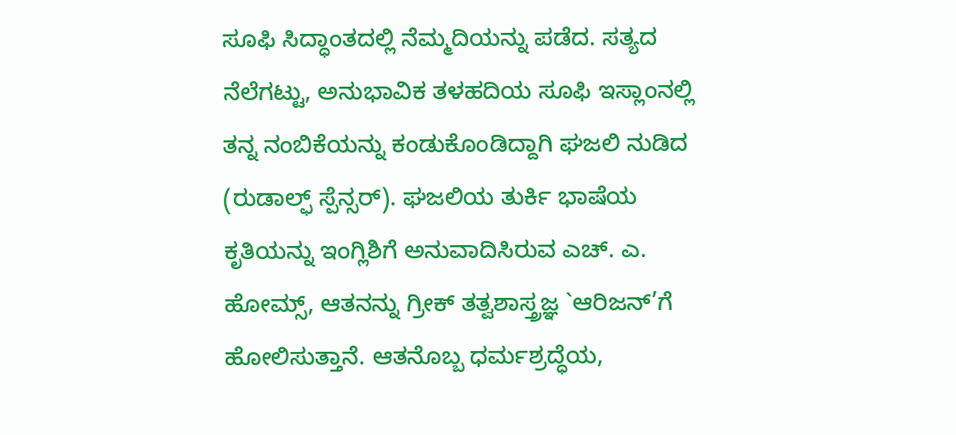ಸೂಫಿ ಸಿದ್ಧಾಂತದಲ್ಲಿ ನೆಮ್ಮದಿಯನ್ನು ಪಡೆದ. ಸತ್ಯದ ನೆಲೆಗಟ್ಟು, ಅನುಭಾವಿಕ ತಳಹದಿಯ ಸೂಫಿ ಇಸ್ಲಾಂನಲ್ಲಿ ತನ್ನ ನಂಬಿಕೆಯನ್ನು ಕಂಡುಕೊಂಡಿದ್ದಾಗಿ ಘಜಲಿ ನುಡಿದ (ರುಡಾಲ್ಫ್ ಸ್ಪೆನ್ಸರ್). ಘಜಲಿಯ ತುರ್ಕಿ ಭಾಷೆಯ ಕೃತಿಯನ್ನು ಇಂಗ್ಲಿಶಿಗೆ ಅನುವಾದಿಸಿರುವ ಎಚ್. ಎ. ಹೋಮ್ಸ್, ಆತನನ್ನು ಗ್ರೀಕ್ ತತ್ವಶಾಸ್ತ್ರಜ್ಞ `ಆರಿಜನ್’ಗೆ ಹೋಲಿಸುತ್ತಾನೆ. ಆತನೊಬ್ಬ ಧರ್ಮಶ್ರದ್ಧೆಯ,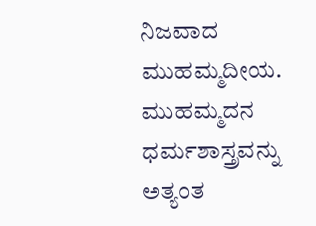ನಿಜವಾದ ಮುಹಮ್ಮದೀಯ. ಮುಹಮ್ಮದನ ಧರ್ಮಶಾಸ್ತ್ರವನ್ನು ಅತ್ಯಂತ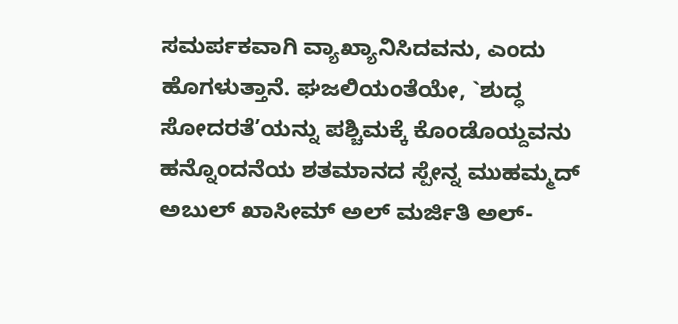ಸಮರ್ಪಕವಾಗಿ ವ್ಯಾಖ್ಯಾನಿಸಿದವನು, ಎಂದು ಹೊಗಳುತ್ತಾನೆ. ಘಜಲಿಯಂತೆಯೇ, `ಶುದ್ಧ ಸೋದರತೆ’ಯನ್ನು ಪಶ್ಚಿಮಕ್ಕೆ ಕೊಂಡೊಯ್ದವನು ಹನ್ನೊಂದನೆಯ ಶತಮಾನದ ಸ್ಪೇನ್ನ ಮುಹಮ್ಮದ್ ಅಬುಲ್ ಖಾಸೀಮ್ ಅಲ್ ಮರ್ಜಿತಿ ಅಲ್-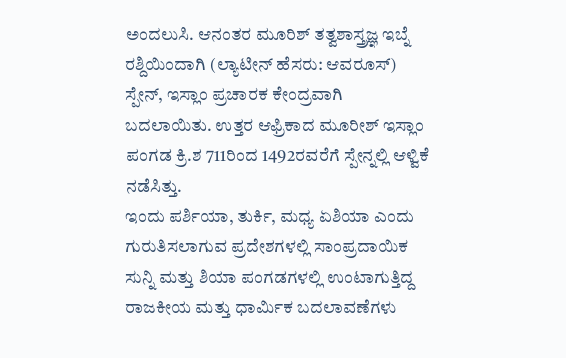ಅಂದಲುಸಿ. ಆನಂತರ ಮೂರಿಶ್ ತತ್ವಶಾಸ್ತ್ರಜ್ಞ ಇಬ್ನೆ ರಶ್ದಿಯಿಂದಾಗಿ (ಲ್ಯಾಟೀನ್ ಹೆಸರು: ಆವರೂಸ್) ಸ್ಪೇನ್, ಇಸ್ಲಾಂ ಪ್ರಚಾರಕ ಕೇಂದ್ರವಾಗಿ ಬದಲಾಯಿತು. ಉತ್ತರ ಆಫ್ರಿಕಾದ ಮೂರೀಶ್ ಇಸ್ಲಾಂ ಪಂಗಡ ಕ್ರಿ.ಶ 711ರಿಂದ 1492ರವರೆಗೆ ಸ್ಪೇನ್ನಲ್ಲಿ ಆಳ್ವಿಕೆ ನಡೆಸಿತ್ತು.
ಇಂದು ಪರ್ಶಿಯಾ, ತುರ್ಕಿ, ಮಧ್ಯ ಏಶಿಯಾ ಎಂದು ಗುರುತಿಸಲಾಗುವ ಪ್ರದೇಶಗಳಲ್ಲಿ ಸಾಂಪ್ರದಾಯಿಕ ಸುನ್ನಿ ಮತ್ತು ಶಿಯಾ ಪಂಗಡಗಳಲ್ಲಿ ಉಂಟಾಗುತ್ತಿದ್ದ ರಾಜಕೀಯ ಮತ್ತು ಧಾರ್ಮಿಕ ಬದಲಾವಣೆಗಳು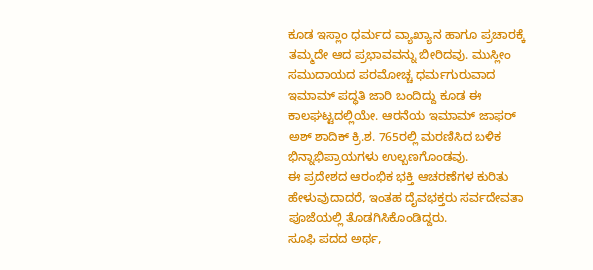ಕೂಡ ಇಸ್ಲಾಂ ಧರ್ಮದ ವ್ಯಾಖ್ಯಾನ ಹಾಗೂ ಪ್ರಚಾರಕ್ಕೆ ತಮ್ಮದೇ ಆದ ಪ್ರಭಾವವನ್ನು ಬೀರಿದವು. ಮುಸ್ಲೀಂ ಸಮುದಾಯದ ಪರಮೋಚ್ಚ ಧರ್ಮಗುರುವಾದ ಇಮಾಮ್ ಪದ್ಧತಿ ಜಾರಿ ಬಂದಿದ್ದು ಕೂಡ ಈ ಕಾಲಘಟ್ಟದಲ್ಲಿಯೇ. ಆರನೆಯ ಇಮಾಮ್ ಜಾಫರ್ ಅಶ್ ಶಾದಿಕ್ ಕ್ರಿ.ಶ. 765ರಲ್ಲಿ ಮರಣಿಸಿದ ಬಳಿಕ ಭಿನ್ನಾಭಿಪ್ರಾಯಗಳು ಉಲ್ಬಣಗೊಂಡವು.
ಈ ಪ್ರದೇಶದ ಆರಂಭಿಕ ಭಕ್ತಿ ಆಚರಣೆಗಳ ಕುರಿತು ಹೇಳುವುದಾದರೆ, ಇಂತಹ ದೈವಭಕ್ತರು ಸರ್ವದೇವತಾ ಪೂಜೆಯಲ್ಲಿ ತೊಡಗಿಸಿಕೊಂಡಿದ್ದರು.
ಸೂಫಿ ಪದದ ಅರ್ಥ,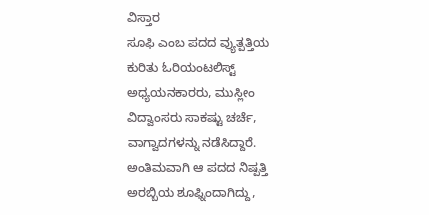ವಿಸ್ತಾರ
ಸೂಫಿ ಎಂಬ ಪದದ ವ್ಯುತ್ಪತ್ತಿಯ ಕುರಿತು ಓರಿಯಂಟಲಿಸ್ಟ್ ಅಧ್ಯಯನಕಾರರು, ಮುಸ್ಲೀಂ ವಿದ್ವಾಂಸರು ಸಾಕಷ್ಟು ಚರ್ಚೆ, ವಾಗ್ವಾದಗಳನ್ನು ನಡೆಸಿದ್ದಾರೆ. ಅಂತಿಮವಾಗಿ ಆ ಪದದ ನಿಷ್ಪತ್ತಿ ಅರಬ್ಬಿಯ ಶೂಫ್ನಿಂದಾಗಿದ್ದು,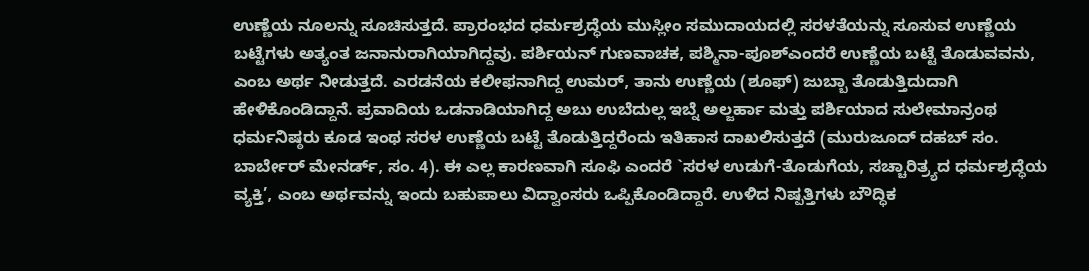ಉಣ್ಣೆಯ ನೂಲನ್ನು ಸೂಚಿಸುತ್ತದೆ. ಪ್ರಾರಂಭದ ಧರ್ಮಶ್ರದ್ಧೆಯ ಮುಸ್ಲೀಂ ಸಮುದಾಯದಲ್ಲಿ ಸರಳತೆಯನ್ನು ಸೂಸುವ ಉಣ್ಣೆಯ ಬಟ್ಟೆಗಳು ಅತ್ಯಂತ ಜನಾನುರಾಗಿಯಾಗಿದ್ದವು. ಪರ್ಶಿಯನ್ ಗುಣವಾಚಕ, ಪಶ್ಮಿನಾ-ಪೂಶ್ಎಂದರೆ ಉಣ್ಣೆಯ ಬಟ್ಟೆ ತೊಡುವವನು, ಎಂಬ ಅರ್ಥ ನೀಡುತ್ತದೆ. ಎರಡನೆಯ ಕಲೀಫನಾಗಿದ್ದ ಉಮರ್, ತಾನು ಉಣ್ಣೆಯ (ಶೂಫ್) ಜುಬ್ಬಾ ತೊಡುತ್ತಿದುದಾಗಿ ಹೇಳಿಕೊಂಡಿದ್ದಾನೆ. ಪ್ರವಾದಿಯ ಒಡನಾಡಿಯಾಗಿದ್ದ ಅಬು ಉಬೆದುಲ್ಲ ಇಬ್ನೆ ಅಲ್ಜರ್ಹಾ ಮತ್ತು ಪರ್ಶಿಯಾದ ಸುಲೇಮಾನ್ರಂಥ ಧರ್ಮನಿಷ್ಠರು ಕೂಡ ಇಂಥ ಸರಳ ಉಣ್ಣೆಯ ಬಟ್ಟೆ ತೊಡುತ್ತಿದ್ದರೆಂದು ಇತಿಹಾಸ ದಾಖಲಿಸುತ್ತದೆ (ಮುರುಜೂದ್ ದಹಬ್ ಸಂ. ಬಾರ್ಬೇರ್ ಮೇನರ್ಡ್, ಸಂ. 4). ಈ ಎಲ್ಲ ಕಾರಣವಾಗಿ ಸೂಫಿ ಎಂದರೆ `ಸರಳ ಉಡುಗೆ-ತೊಡುಗೆಯ, ಸಚ್ಚಾರಿತ್ರ್ಯದ ಧರ್ಮಶ್ರದ್ಧೆಯ ವ್ಯಕ್ತಿ’, ಎಂಬ ಅರ್ಥವನ್ನು ಇಂದು ಬಹುಪಾಲು ವಿದ್ವಾಂಸರು ಒಪ್ಪಿಕೊಂಡಿದ್ದಾರೆ. ಉಳಿದ ನಿಷ್ಪತ್ತಿಗಳು ಬೌದ್ಧಿಕ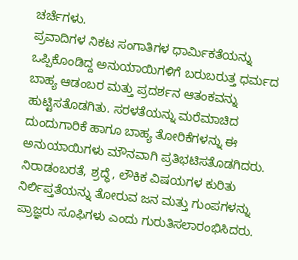ಚರ್ಚೆಗಳು.
ಪ್ರವಾದಿಗಳ ನಿಕಟ ಸಂಗಾತಿಗಳ ಧಾರ್ಮಿಕತೆಯನ್ನು ಒಪ್ಪಿಕೊಂಡಿದ್ದ ಅನುಯಾಯಿಗಳಿಗೆ ಬರುಬರುತ್ತ ಧರ್ಮದ ಬಾಹ್ಯ ಆಡಂಬರ ಮತ್ತು ಪ್ರದರ್ಶನ ಆತಂಕವನ್ನು ಹುಟ್ಟಿಸತೊಡಗಿತು. ಸರಳತೆಯನ್ನು ಮರೆಮಾಚಿದ ದುಂದುಗಾರಿಕೆ ಹಾಗೂ ಬಾಹ್ಯ ತೋರಿಕೆಗಳನ್ನು ಈ ಅನುಯಾಯಿಗಳು ಮೌನವಾಗಿ ಪ್ರತಿಭಟಿಸತೊಡಗಿದರು. ನಿರಾಡಂಬರತೆ, ಶ್ರದ್ಧೆ, ಲೌಕಿಕ ವಿಷಯಗಳ ಕುರಿತು ನಿರ್ಲಿಪ್ತತೆಯನ್ನು ತೋರುವ ಜನ ಮತ್ತು ಗುಂಪಗಳನ್ನು ಪ್ರಾಜ್ಞರು ಸೂಫಿಗಳು ಎಂದು ಗುರುತಿಸಲಾರಂಭಿಸಿದರು.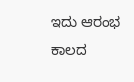ಇದು ಆರಂಭ ಕಾಲದ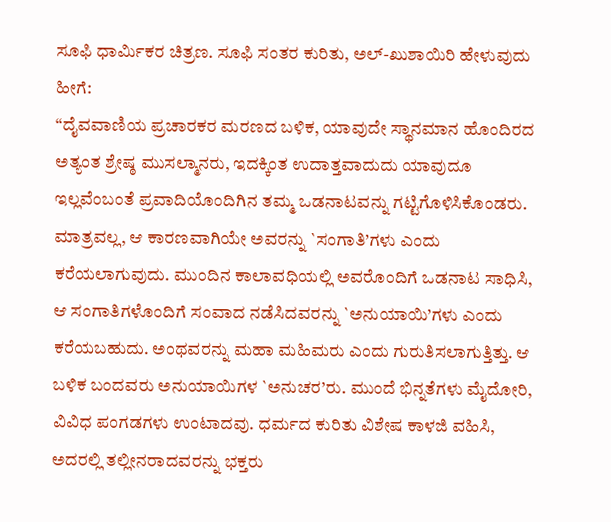ಸೂಫಿ ಧಾರ್ಮಿಕರ ಚಿತ್ರಣ. ಸೂಫಿ ಸಂತರ ಕುರಿತು, ಅಲ್-ಖುಶಾಯಿರಿ ಹೇಳುವುದು ಹೀಗೆ:
“ದೈವವಾಣಿಯ ಪ್ರಚಾರಕರ ಮರಣದ ಬಳಿಕ, ಯಾವುದೇ ಸ್ಥಾನಮಾನ ಹೊಂದಿರದ ಅತ್ಯಂತ ಶ್ರೇಷ್ಠ ಮುಸಲ್ಮಾನರು, ಇದಕ್ಕಿಂತ ಉದಾತ್ತವಾದುದು ಯಾವುದೂ ಇಲ್ಲವೆಂಬಂತೆ ಪ್ರವಾದಿಯೊಂದಿಗಿನ ತಮ್ಮ ಒಡನಾಟವನ್ನು ಗಟ್ಟಿಗೊಳಿಸಿಕೊಂಡರು. ಮಾತ್ರವಲ್ಲ, ಆ ಕಾರಣವಾಗಿಯೇ ಅವರನ್ನು `ಸಂಗಾತಿ’ಗಳು ಎಂದು ಕರೆಯಲಾಗುವುದು. ಮುಂದಿನ ಕಾಲಾವಧಿಯಲ್ಲಿ ಅವರೊಂದಿಗೆ ಒಡನಾಟ ಸಾಧಿಸಿ, ಆ ಸಂಗಾತಿಗಳೊಂದಿಗೆ ಸಂವಾದ ನಡೆಸಿದವರನ್ನು `ಅನುಯಾಯಿ’ಗಳು ಎಂದು ಕರೆಯಬಹುದು. ಅಂಥವರನ್ನು ಮಹಾ ಮಹಿಮರು ಎಂದು ಗುರುತಿಸಲಾಗುತ್ತಿತ್ತು. ಆ ಬಳಿಕ ಬಂದವರು ಅನುಯಾಯಿಗಳ `ಅನುಚರ’ರು. ಮುಂದೆ ಭಿನ್ನತೆಗಳು ಮೈದೋರಿ, ವಿವಿಧ ಪಂಗಡಗಳು ಉಂಟಾದವು. ಧರ್ಮದ ಕುರಿತು ವಿಶೇಷ ಕಾಳಜಿ ವಹಿಸಿ, ಅದರಲ್ಲಿ ತಲ್ಲೀನರಾದವರನ್ನು ಭಕ್ತರು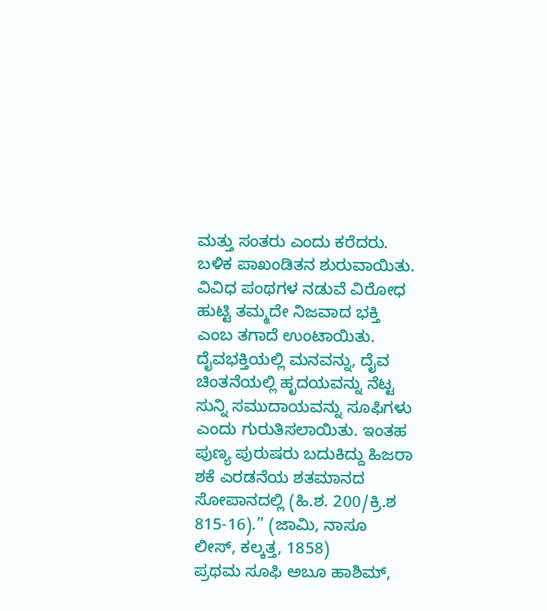ಮತ್ತು ಸಂತರು ಎಂದು ಕರೆದರು. ಬಳಿಕ ಪಾಖಂಡಿತನ ಶುರುವಾಯಿತು. ವಿವಿಧ ಪಂಥಗಳ ನಡುವೆ ವಿರೋಧ ಹುಟ್ಟಿ ತಮ್ಮದೇ ನಿಜವಾದ ಭಕ್ತಿ ಎಂಬ ತಗಾದೆ ಉಂಟಾಯಿತು. ದೈವಭಕ್ತಿಯಲ್ಲಿ ಮನವನ್ನು, ದೈವ ಚಿಂತನೆಯಲ್ಲಿ ಹೃದಯವನ್ನು ನೆಟ್ಟ ಸುನ್ನಿ ಸಮುದಾಯವನ್ನು ಸೂಫಿಗಳು ಎಂದು ಗುರುತಿಸಲಾಯಿತು. ಇಂತಹ ಪುಣ್ಯ ಪುರುಷರು ಬದುಕಿದ್ದು ಹಿಜರಾ ಶಕೆ ಎರಡನೆಯ ಶತಮಾನದ ಸೋಪಾನದಲ್ಲಿ (ಹಿ.ಶ. 200/ಕ್ರಿ.ಶ 815-16).” (ಜಾಮಿ, ನಾಸೂ ಲೀಸ್, ಕಲ್ಕತ್ತ, 1858)
ಪ್ರಥಮ ಸೂಫಿ ಅಬೂ ಹಾಶಿಮ್,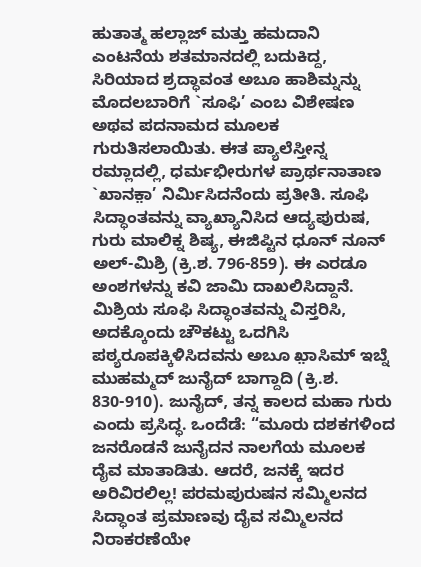ಹುತಾತ್ಮ ಹಲ್ಲಾಜ್ ಮತ್ತು ಹಮದಾನಿ
ಎಂಟನೆಯ ಶತಮಾನದಲ್ಲಿ ಬದುಕಿದ್ದ, ಸಿರಿಯಾದ ಶ್ರದ್ಧಾವಂತ ಅಬೂ ಹಾಶಿಮ್ನನ್ನು ಮೊದಲಬಾರಿಗೆ `ಸೂಫಿ’ ಎಂಬ ವಿಶೇಷಣ ಅಥವ ಪದನಾಮದ ಮೂಲಕ ಗುರುತಿಸಲಾಯಿತು. ಈತ ಪ್ಯಾಲೆಸ್ತೀನ್ನ ರಮ್ಲಾದಲ್ಲಿ, ಧರ್ಮಭೀರುಗಳ ಪ್ರಾರ್ಥನಾತಾಣ `ಖಾನಕ಼ಾ’ ನಿರ್ಮಿಸಿದನೆಂದು ಪ್ರತೀತಿ. ಸೂಫಿ ಸಿದ್ಧಾಂತವನ್ನು ವ್ಯಾಖ್ಯಾನಿಸಿದ ಆದ್ಯಪುರುಷ, ಗುರು ಮಾಲಿಕ್ನ ಶಿಷ್ಯ, ಈಜಿಪ್ಟಿನ ಧೂನ್ ನೂನ್ ಅಲ್-ಮಿಶ್ರಿ (ಕ್ರಿ.ಶ. 796-859). ಈ ಎರಡೂ ಅಂಶಗಳನ್ನು ಕವಿ ಜಾಮಿ ದಾಖಲಿಸಿದ್ದಾನೆ. ಮಿಶ್ರಿಯ ಸೂಫಿ ಸಿದ್ಧಾಂತವನ್ನು ವಿಸ್ತರಿಸಿ, ಅದಕ್ಕೊಂದು ಚೌಕಟ್ಟು ಒದಗಿಸಿ ಪಠ್ಯರೂಪಕ್ಕಿಳಿಸಿದವನು ಅಬೂ ಖ಼ಾಸಿಮ್ ಇಬ್ನೆ ಮುಹಮ್ಮದ್ ಜುನೈದ್ ಬಾಗ್ದಾದಿ (ಕ್ರಿ.ಶ. 830-910). ಜುನೈದ್, ತನ್ನ ಕಾಲದ ಮಹಾ ಗುರು ಎಂದು ಪ್ರಸಿದ್ಧ. ಒಂದೆಡೆ: “ಮೂರು ದಶಕಗಳಿಂದ ಜನರೊಡನೆ ಜುನೈದನ ನಾಲಗೆಯ ಮೂಲಕ ದೈವ ಮಾತಾಡಿತು. ಆದರೆ, ಜನಕ್ಕೆ ಇದರ ಅರಿವಿರಲಿಲ್ಲ! ಪರಮಪುರುಷನ ಸಮ್ಮಿಲನದ ಸಿದ್ಧಾಂತ ಪ್ರಮಾಣವು ದೈವ ಸಮ್ಮಿಲನದ ನಿರಾಕರಣೆಯೇ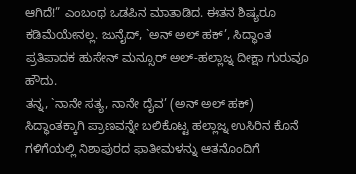ಆಗಿದೆ!” ಎಂಬಂಥ ಒಡಪಿನ ಮಾತಾಡಿದ. ಈತನ ಶಿಷ್ಯರೂ ಕಡಿಮೆಯೇನಲ್ಲ. ಜುನೈದ್, `ಅನ್ ಅಲ್ ಹಕ್’, ಸಿದ್ಧಾಂತ ಪ್ರತಿಪಾದಕ ಹುಸೇನ್ ಮನ್ಸೂರ್ ಅಲ್-ಹಲ್ಲಾಜ್ನ ದೀಕ್ಷಾ ಗುರುವೂ ಹೌದು.
ತನ್ನ, `ನಾನೇ ಸತ್ಯ, ನಾನೇ ದೈವ’ (ಅನ್ ಅಲ್ ಹಕ್) ಸಿದ್ಧಾಂತಕ್ಕಾಗಿ ಪ್ರಾಣವನ್ನೇ ಬಲಿಕೊಟ್ಟ ಹಲ್ಲಾಜ್ನ ಉಸಿರಿನ ಕೊನೆ ಗಳಿಗೆಯಲ್ಲಿ ನಿಶಾಪುರದ ಫಾತೀಮಳನ್ನು ಆತನೊಂದಿಗೆ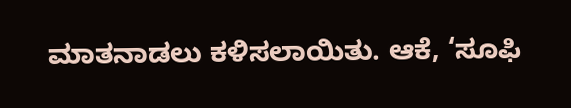ಮಾತನಾಡಲು ಕಳಿಸಲಾಯಿತು. ಆಕೆ, ‘ಸೂಫಿ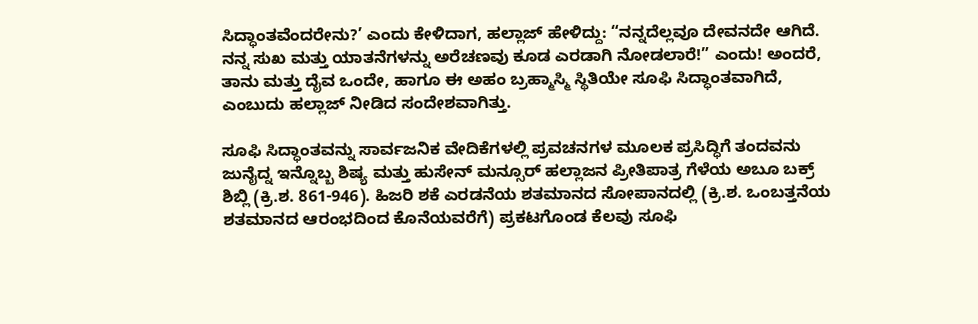ಸಿದ್ಧಾಂತವೆಂದರೇನು?’ ಎಂದು ಕೇಳಿದಾಗ, ಹಲ್ಲಾಜ್ ಹೇಳಿದ್ದು: “ನನ್ನದೆಲ್ಲವೂ ದೇವನದೇ ಆಗಿದೆ. ನನ್ನ ಸುಖ ಮತ್ತು ಯಾತನೆಗಳನ್ನು ಅರೆಚಣವು ಕೂಡ ಎರಡಾಗಿ ನೋಡಲಾರೆ!” ಎಂದು! ಅಂದರೆ, ತಾನು ಮತ್ತು ದೈವ ಒಂದೇ, ಹಾಗೂ ಈ ಅಹಂ ಬ್ರಹ್ಮಾಸ್ಮಿ ಸ್ಥಿತಿಯೇ ಸೂಫಿ ಸಿದ್ಧಾಂತವಾಗಿದೆ, ಎಂಬುದು ಹಲ್ಲಾಜ್ ನೀಡಿದ ಸಂದೇಶವಾಗಿತ್ತು.

ಸೂಫಿ ಸಿದ್ಧಾಂತವನ್ನು ಸಾರ್ವಜನಿಕ ವೇದಿಕೆಗಳಲ್ಲಿ ಪ್ರವಚನಗಳ ಮೂಲಕ ಪ್ರಸಿದ್ಧಿಗೆ ತಂದವನು ಜುನೈದ್ನ ಇನ್ನೊಬ್ಬ ಶಿಷ್ಯ ಮತ್ತು ಹುಸೇನ್ ಮನ್ಸೂರ್ ಹಲ್ಲಾಜನ ಪ್ರೀತಿಪಾತ್ರ ಗೆಳೆಯ ಅಬೂ ಬಕ್ರ್ ಶಿಬ್ಲಿ (ಕ್ರಿ.ಶ. 861-946). ಹಿಜರಿ ಶಕೆ ಎರಡನೆಯ ಶತಮಾನದ ಸೋಪಾನದಲ್ಲಿ (ಕ್ರಿ.ಶ. ಒಂಬತ್ತನೆಯ ಶತಮಾನದ ಆರಂಭದಿಂದ ಕೊನೆಯವರೆಗೆ) ಪ್ರಕಟಗೊಂಡ ಕೆಲವು ಸೂಫಿ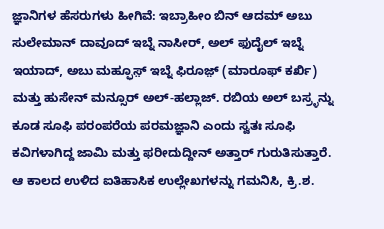ಜ್ಞಾನಿಗಳ ಹೆಸರುಗಳು ಹೀಗಿವೆ: ಇಬ್ರಾಹೀಂ ಬಿನ್ ಆದಮ್ ಅಬು ಸುಲೇಮಾನ್ ದಾವೂದ್ ಇಬ್ನೆ ನಾಸೀರ್, ಅಲ್ ಫುದೈಲ್ ಇಬ್ನೆ ಇಯಾದ್, ಅಬು ಮಹ್ಫೂಸ಼್ ಇಬ್ನೆ ಫಿರೂಜ಼್ (ಮಾರೂಫ್ ಕರ್ಖಿ) ಮತ್ತು ಹುಸೇನ್ ಮನ್ಸೂರ್ ಅಲ್-ಹಲ್ಲಾಜ್. ರಬಿಯ ಅಲ್ ಬಸ್ರ್ಳನ್ನು ಕೂಡ ಸೂಫಿ ಪರಂಪರೆಯ ಪರಮಜ್ಞಾನಿ ಎಂದು ಸ್ವತಃ ಸೂಫಿ ಕವಿಗಳಾಗಿದ್ದ ಜಾಮಿ ಮತ್ತು ಫರೀದುದ್ದೀನ್ ಅತ್ತಾರ್ ಗುರುತಿಸುತ್ತಾರೆ.
ಆ ಕಾಲದ ಉಳಿದ ಐತಿಹಾಸಿಕ ಉಲ್ಲೇಖಗಳನ್ನು ಗಮನಿಸಿ, ಕ್ರಿ.ಶ.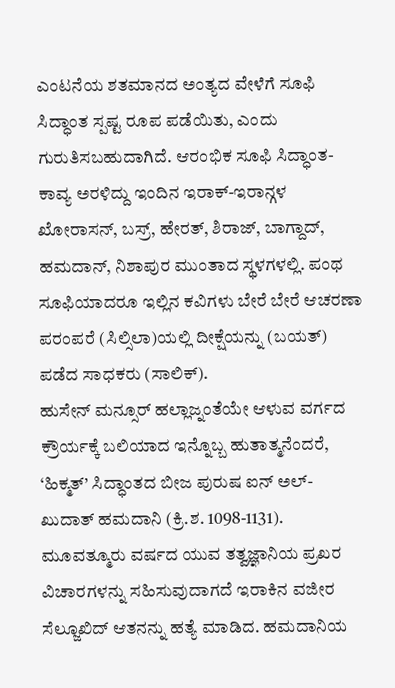ಎಂಟನೆಯ ಶತಮಾನದ ಅಂತ್ಯದ ವೇಳೆಗೆ ಸೂಫಿ ಸಿದ್ಧಾಂತ ಸ್ಪಷ್ಟ ರೂಪ ಪಡೆಯಿತು, ಎಂದು ಗುರುತಿಸಬಹುದಾಗಿದೆ. ಆರಂಭಿಕ ಸೂಫಿ ಸಿದ್ಧಾಂತ-ಕಾವ್ಯ ಅರಳಿದ್ದು ಇಂದಿನ ಇರಾಕ್-ಇರಾನ್ಗಳ ಖೋರಾಸನ್, ಬಸ್ರ್, ಹೇರತ್, ಶಿರಾಜ್, ಬಾಗ್ದಾದ್, ಹಮದಾನ್, ನಿಶಾಪುರ ಮುಂತಾದ ಸ್ಥಳಗಳಲ್ಲಿ. ಪಂಥ ಸೂಫಿಯಾದರೂ ಇಲ್ಲಿನ ಕವಿಗಳು ಬೇರೆ ಬೇರೆ ಆಚರಣಾ ಪರಂಪರೆ (ಸಿಲ್ಸಿಲಾ)ಯಲ್ಲಿ ದೀಕ್ಷೆಯನ್ನು (ಬಯತ್) ಪಡೆದ ಸಾಧಕರು (ಸಾಲಿಕ್).
ಹುಸೇನ್ ಮನ್ಸೂರ್ ಹಲ್ಲಾಜ್ನಂತೆಯೇ ಆಳುವ ವರ್ಗದ ಕ್ರೌರ್ಯಕ್ಕೆ ಬಲಿಯಾದ ಇನ್ನೊಬ್ಬ ಹುತಾತ್ಮನೆಂದರೆ, ‘ಹಿಕ್ಮತ್’ ಸಿದ್ಧಾಂತದ ಬೀಜ ಪುರುಷ ಐನ್ ಅಲ್-ಖುದಾತ್ ಹಮದಾನಿ (ಕ್ರಿ.ಶ. 1098-1131). ಮೂವತ್ಮೂರು ವರ್ಷದ ಯುವ ತತ್ವಜ್ಞಾನಿಯ ಪ್ರಖರ ವಿಚಾರಗಳನ್ನು ಸಹಿಸುವುದಾಗದೆ ಇರಾಕಿನ ವಜೀರ ಸೆಲ್ಜೂಖಿದ್ ಆತನನ್ನು ಹತ್ಯೆ ಮಾಡಿದ. ಹಮದಾನಿಯ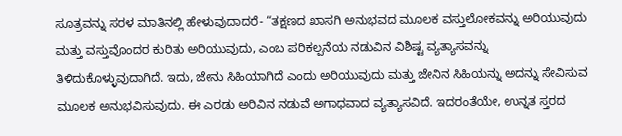ಸೂತ್ರವನ್ನು ಸರಳ ಮಾತಿನಲ್ಲಿ ಹೇಳುವುದಾದರೆ- “ತಕ್ಷಣದ ಖಾಸಗಿ ಅನುಭವದ ಮೂಲಕ ವಸ್ತುಲೋಕವನ್ನು ಅರಿಯುವುದು ಮತ್ತು ವಸ್ತುವೊಂದರ ಕುರಿತು ಅರಿಯುವುದು, ಎಂಬ ಪರಿಕಲ್ಪನೆಯ ನಡುವಿನ ವಿಶಿಷ್ಟ ವ್ಯತ್ಯಾಸವನ್ನು ತಿಳಿದುಕೊಳ್ಳುವುದಾಗಿದೆ. ಇದು, ಜೇನು ಸಿಹಿಯಾಗಿದೆ ಎಂದು ಅರಿಯುವುದು ಮತ್ತು ಜೇನಿನ ಸಿಹಿಯನ್ನು ಅದನ್ನು ಸೇವಿಸುವ ಮೂಲಕ ಅನುಭವಿಸುವುದು. ಈ ಎರಡು ಅರಿವಿನ ನಡುವೆ ಅಗಾಧವಾದ ವ್ಯತ್ಯಾಸವಿದೆ. ಇದರಂತೆಯೇ, ಉನ್ನತ ಸ್ತರದ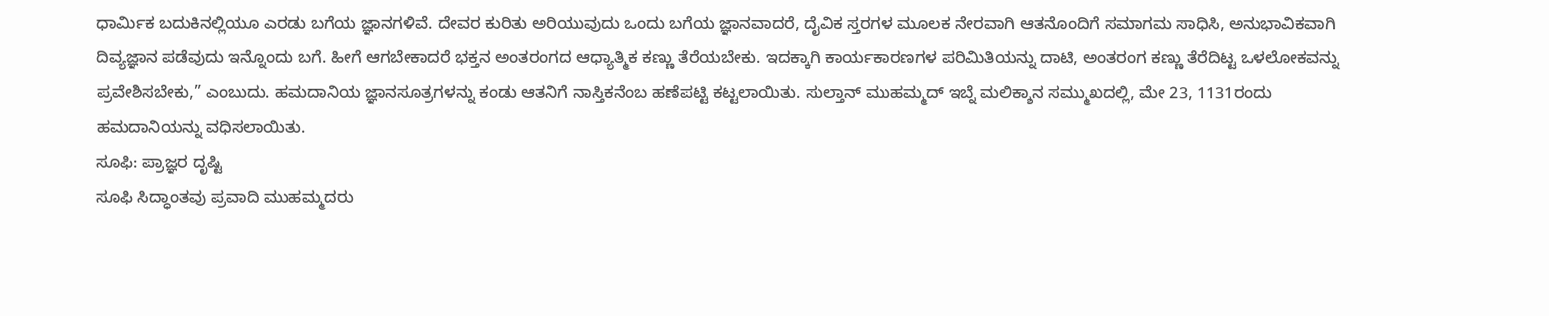ಧಾರ್ಮಿಕ ಬದುಕಿನಲ್ಲಿಯೂ ಎರಡು ಬಗೆಯ ಜ್ಞಾನಗಳಿವೆ. ದೇವರ ಕುರಿತು ಅರಿಯುವುದು ಒಂದು ಬಗೆಯ ಜ್ಞಾನವಾದರೆ, ದೈವಿಕ ಸ್ತರಗಳ ಮೂಲಕ ನೇರವಾಗಿ ಆತನೊಂದಿಗೆ ಸಮಾಗಮ ಸಾಧಿಸಿ, ಅನುಭಾವಿಕವಾಗಿ ದಿವ್ಯಜ್ಞಾನ ಪಡೆವುದು ಇನ್ನೊಂದು ಬಗೆ. ಹೀಗೆ ಆಗಬೇಕಾದರೆ ಭಕ್ತನ ಅಂತರಂಗದ ಆಧ್ಯಾತ್ಮಿಕ ಕಣ್ಣು ತೆರೆಯಬೇಕು. ಇದಕ್ಕಾಗಿ ಕಾರ್ಯಕಾರಣಗಳ ಪರಿಮಿತಿಯನ್ನು ದಾಟಿ, ಅಂತರಂಗ ಕಣ್ಣು ತೆರೆದಿಟ್ಟ ಒಳಲೋಕವನ್ನು ಪ್ರವೇಶಿಸಬೇಕು,” ಎಂಬುದು. ಹಮದಾನಿಯ ಜ್ಞಾನಸೂತ್ರಗಳನ್ನು ಕಂಡು ಆತನಿಗೆ ನಾಸ್ತಿಕನೆಂಬ ಹಣೆಪಟ್ಟಿ ಕಟ್ಟಲಾಯಿತು. ಸುಲ್ತಾನ್ ಮುಹಮ್ಮದ್ ಇಬ್ನೆ ಮಲಿಕ್ಶಾನ ಸಮ್ಮುಖದಲ್ಲಿ, ಮೇ 23, 1131ರಂದು ಹಮದಾನಿಯನ್ನು ವಧಿಸಲಾಯಿತು.
ಸೂಫಿ: ಪ್ರಾಜ್ಞರ ದೃಷ್ಟಿ
ಸೂಫಿ ಸಿದ್ಧಾಂತವು ಪ್ರವಾದಿ ಮುಹಮ್ಮದರು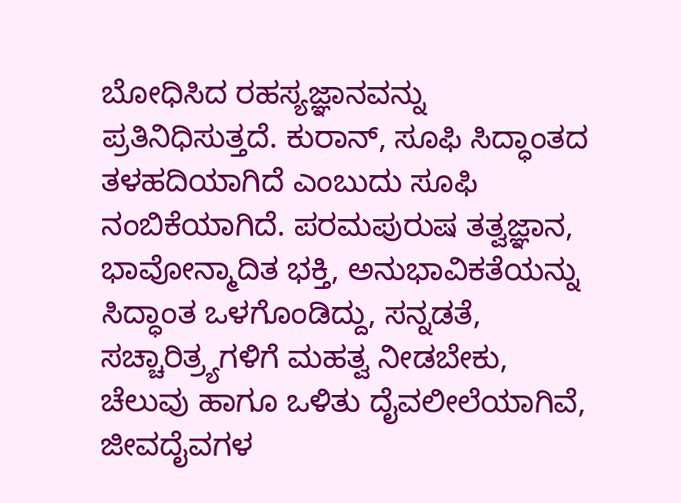ಬೋಧಿಸಿದ ರಹಸ್ಯಜ್ಞಾನವನ್ನು ಪ್ರತಿನಿಧಿಸುತ್ತದೆ. ಕುರಾನ್, ಸೂಫಿ ಸಿದ್ಧಾಂತದ ತಳಹದಿಯಾಗಿದೆ ಎಂಬುದು ಸೂಫಿ ನಂಬಿಕೆಯಾಗಿದೆ. ಪರಮಪುರುಷ ತತ್ವಜ್ಞಾನ, ಭಾವೋನ್ಮಾದಿತ ಭಕ್ತಿ, ಅನುಭಾವಿಕತೆಯನ್ನು ಸಿದ್ಧಾಂತ ಒಳಗೊಂಡಿದ್ದು, ಸನ್ನಡತೆ, ಸಚ್ಚಾರಿತ್ರ್ಯಗಳಿಗೆ ಮಹತ್ವ ನೀಡಬೇಕು, ಚೆಲುವು ಹಾಗೂ ಒಳಿತು ದೈವಲೀಲೆಯಾಗಿವೆ, ಜೀವದೈವಗಳ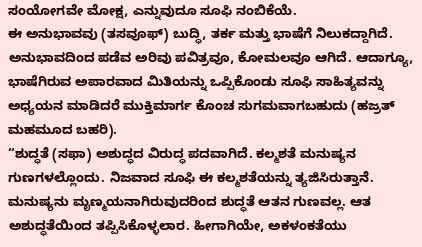ಸಂಯೋಗವೇ ಮೋಕ್ಷ, ಎನ್ನುವುದೂ ಸೂಫಿ ನಂಬಿಕೆಯೆ.
ಈ ಅನುಭಾವವು (ತಸವೂಫ್) ಬುದ್ಧಿ, ತರ್ಕ ಮತ್ತು ಭಾಷೆಗೆ ನಿಲುಕದ್ದಾಗಿದೆ. ಅನುಭಾವದಿಂದ ಪಡೆವ ಅರಿವು ಪವಿತ್ರವೂ, ಕೋಮಲವೂ ಆಗಿದೆ. ಆದಾಗ್ಯೂ, ಭಾಷೆಗಿರುವ ಅಪಾರವಾದ ಮಿತಿಯನ್ನು ಒಪ್ಪಿಕೊಂಡು ಸೂಫಿ ಸಾಹಿತ್ಯವನ್ನು ಅಧ್ಯಯನ ಮಾಡಿದರೆ ಮುಕ್ತಿಮಾರ್ಗ ಕೊಂಚ ಸುಗಮವಾಗಬಹುದು (ಹಜ್ರತ್ ಮಹಮೂದ ಬಹರಿ).
“ಶುದ್ಧತೆ (ಸಫಾ) ಅಶುದ್ಧದ ವಿರುದ್ಧ ಪದವಾಗಿದೆ. ಕಲ್ಮಶತೆ ಮನುಷ್ಯನ ಗುಣಗಳಲ್ಲೊಂದು. ನಿಜವಾದ ಸೂಫಿ ಈ ಕಲ್ಮಶತೆಯನ್ನು ತ್ಯಜಿಸಿರುತ್ತಾನೆ. ಮನುಷ್ಯನು ಮೃಣ್ಮಯನಾಗಿರುವುದರಿಂದ ಶುದ್ಧತೆ ಆತನ ಗುಣವಲ್ಲ. ಆತ ಅಶುದ್ಧತೆಯಿಂದ ತಪ್ಪಿಸಿಕೊಳ್ಳಲಾರ. ಹೀಗಾಗಿಯೇ, ಅಕಳಂಕತೆಯು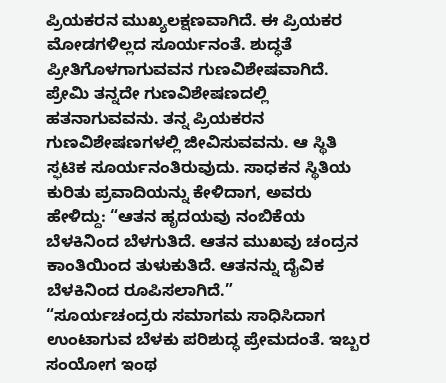ಪ್ರಿಯಕರನ ಮುಖ್ಯಲಕ್ಷಣವಾಗಿದೆ. ಈ ಪ್ರಿಯಕರ ಮೋಡಗಳಿಲ್ಲದ ಸೂರ್ಯನಂತೆ. ಶುದ್ಧತೆ ಪ್ರೀತಿಗೊಳಗಾಗುವವನ ಗುಣವಿಶೇಷವಾಗಿದೆ. ಪ್ರೇಮಿ ತನ್ನದೇ ಗುಣವಿಶೇಷಣದಲ್ಲಿ ಹತನಾಗುವವನು. ತನ್ನ ಪ್ರಿಯಕರನ ಗುಣವಿಶೇಷಣಗಳಲ್ಲಿ ಜೀವಿಸುವವನು. ಆ ಸ್ಥಿತಿ ಸ್ಫಟಿಕ ಸೂರ್ಯನಂತಿರುವುದು. ಸಾಧಕನ ಸ್ಥಿತಿಯ ಕುರಿತು ಪ್ರವಾದಿಯನ್ನು ಕೇಳಿದಾಗ, ಅವರು ಹೇಳಿದ್ದು: “ಆತನ ಹೃದಯವು ನಂಬಿಕೆಯ ಬೆಳಕಿನಿಂದ ಬೆಳಗುತಿದೆ. ಆತನ ಮುಖವು ಚಂದ್ರನ ಕಾಂತಿಯಿಂದ ತುಳುಕುತಿದೆ. ಆತನನ್ನು ದೈವಿಕ ಬೆಳಕಿನಿಂದ ರೂಪಿಸಲಾಗಿದೆ.”
“ಸೂರ್ಯಚಂದ್ರರು ಸಮಾಗಮ ಸಾಧಿಸಿದಾಗ ಉಂಟಾಗುವ ಬೆಳಕು ಪರಿಶುದ್ಧ ಪ್ರೇಮದಂತೆ. ಇಬ್ಬರ ಸಂಯೋಗ ಇಂಥ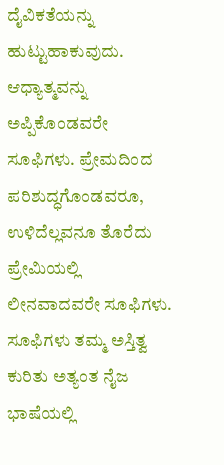ದೈವಿಕತೆಯನ್ನು ಹುಟ್ಟುಹಾಕುವುದು. ಆಧ್ಯಾತ್ಮವನ್ನು ಅಪ್ಪಿಕೊಂಡವರೇ ಸೂಫಿಗಳು. ಪ್ರೇಮದಿಂದ ಪರಿಶುದ್ಧಗೊಂಡವರೂ, ಉಳಿದೆಲ್ಲವನೂ ತೊರೆದು ಪ್ರೇಮಿಯಲ್ಲಿ ಲೀನವಾದವರೇ ಸೂಫಿಗಳು. ಸೂಫಿಗಳು ತಮ್ಮ ಅಸ್ತಿತ್ವ ಕುರಿತು ಅತ್ಯಂತ ನೈಜ ಭಾಷೆಯಲ್ಲಿ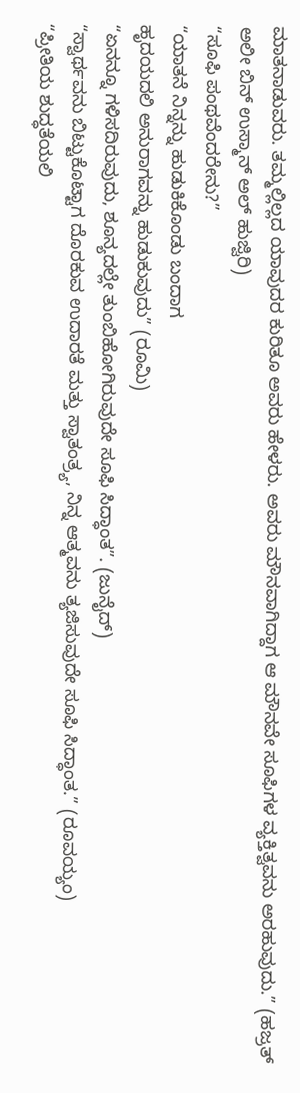ಮಾತನಾಡುವರು. ತಮ್ಮಲ್ಲಿಲ್ಲದ ಯಾವುದರ ಕುರಿತೂ ಅವರು ಹೇಳರು. ಅವರು ಮೌನವಾಗಿದ್ದಾಗ ಆ ಮೌನವೇ ಸೂಫಿಗಳ ವ್ಯಕ್ತಿತ್ವವನು ಅರಹುವುದು.” (ಹಜ್ರತ್ ಅಲೀ ಬಿನ್ ಉಸ್ಮಾನ್ ಅಲ್ ಹುಜ್ವಿರಿ)
“ಸೂಫಿ ಪಂಥವೆಂದರೇನು?”
“ಯಾತನೆ ನಿನ್ನನ್ನು ಹುಡುಕಿಕೊಂಡು ಬಂದಾಗ
ಹೃದಯದಲಿ ಅನುರಾಗವನ್ನು ಹುಡುಕುವುದು” (ರೂಮಿ)
“ಏನನ್ನೂ ಗಳಿಸದಿರುವುದು, ಶೂನ್ಯದಲ್ಲೇ ತುಂಬಿಹೋಗಿರುವುದೇ ಸೂಫಿ ಸಿದ್ಧಾಂತ”. (ಜುನೈದ್)
“ಸ್ವಾರ್ಥವನು ಬಿಟ್ಟುಕೊಟ್ಟಾಗ ದೊರಕುವ ಉದಾರತೆ ಮತ್ತು ಸ್ವಾತಂತ್ರ್ಯ, ನಿನ್ನ ಆತ್ಮವನು ತ್ಯಜಿಸುವುದೇ ಸೂಫಿ ಸಿದ್ಧಾಂತ.” (ರೂವಯ್ಯಂ)
“ಪ್ರೀತಿಯ ಶುದ್ಧತೆಯಲಿ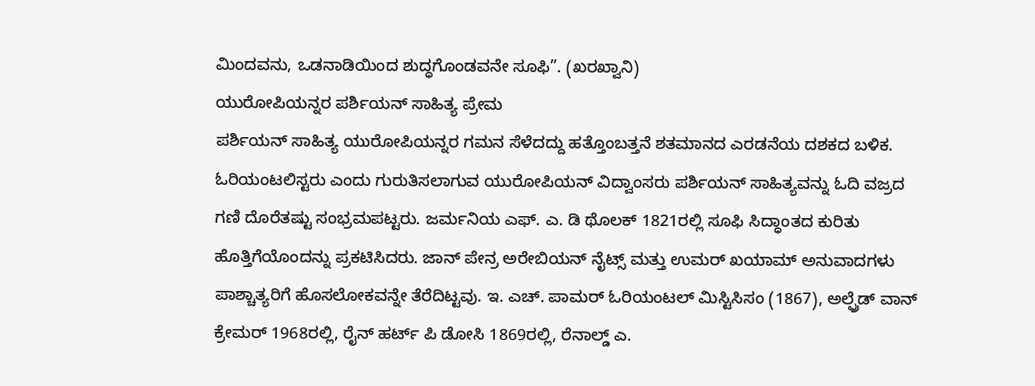ಮಿಂದವನು, ಒಡನಾಡಿಯಿಂದ ಶುದ್ಧಗೊಂಡವನೇ ಸೂಫಿ”. (ಖರಖ್ವಾನಿ)
ಯುರೋಪಿಯನ್ನರ ಪರ್ಶಿಯನ್ ಸಾಹಿತ್ಯ ಪ್ರೇಮ
ಪರ್ಶಿಯನ್ ಸಾಹಿತ್ಯ ಯುರೋಪಿಯನ್ನರ ಗಮನ ಸೆಳೆದದ್ದು ಹತ್ತೊಂಬತ್ತನೆ ಶತಮಾನದ ಎರಡನೆಯ ದಶಕದ ಬಳಿಕ. ಓರಿಯಂಟಲಿಸ್ಟರು ಎಂದು ಗುರುತಿಸಲಾಗುವ ಯುರೋಪಿಯನ್ ವಿದ್ವಾಂಸರು ಪರ್ಶಿಯನ್ ಸಾಹಿತ್ಯವನ್ನು ಓದಿ ವಜ್ರದ ಗಣಿ ದೊರೆತಷ್ಟು ಸಂಭ್ರಮಪಟ್ಟರು. ಜರ್ಮನಿಯ ಎಫ್. ಎ. ಡಿ ಥೊಲಕ್ 1821ರಲ್ಲಿ ಸೂಫಿ ಸಿದ್ಧಾಂತದ ಕುರಿತು ಹೊತ್ತಿಗೆಯೊಂದನ್ನು ಪ್ರಕಟಿಸಿದರು. ಜಾನ್ ಪೇನ್ರ ಅರೇಬಿಯನ್ ನೈಟ್ಸ್ ಮತ್ತು ಉಮರ್ ಖಯಾಮ್ ಅನುವಾದಗಳು ಪಾಶ್ಚಾತ್ಯರಿಗೆ ಹೊಸಲೋಕವನ್ನೇ ತೆರೆದಿಟ್ಟವು. ಇ. ಎಚ್. ಪಾಮರ್ ಓರಿಯಂಟಲ್ ಮಿಸ್ಟಿಸಿಸಂ (1867), ಅಲ್ಫ್ರೆಡ್ ವಾನ್ ಕ್ರೇಮರ್ 1968ರಲ್ಲಿ, ರೈನ್ ಹರ್ಟ್ ಪಿ ಡೋಸಿ 1869ರಲ್ಲಿ, ರೆನಾಲ್ಡ್ ಎ.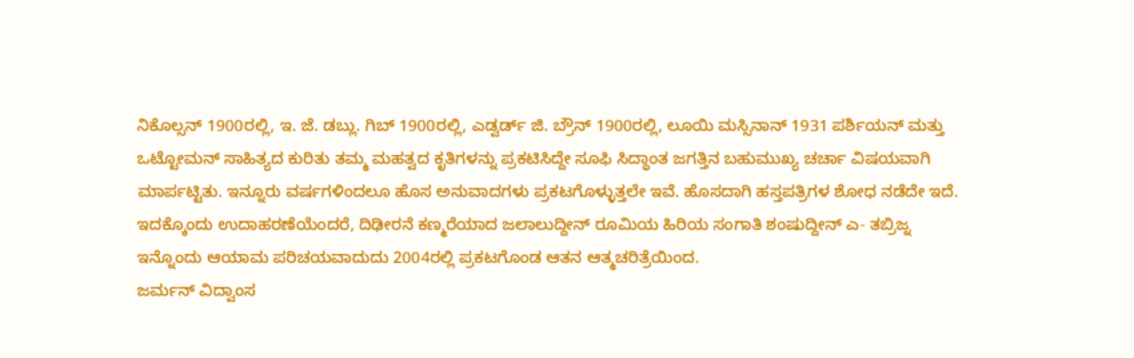ನಿಕೊಲ್ಸನ್ 1900ರಲ್ಲಿ, ಇ. ಜೆ. ಡಬ್ಲು. ಗಿಬ್ 1900ರಲ್ಲಿ, ಎಡ್ವರ್ಡ್ ಜಿ. ಬ್ರೌನ್ 1900ರಲ್ಲಿ, ಲೂಯಿ ಮಸ್ಸಿನಾನ್ 1931 ಪರ್ಶಿಯನ್ ಮತ್ತು ಒಟ್ಟೋಮನ್ ಸಾಹಿತ್ಯದ ಕುರಿತು ತಮ್ಮ ಮಹತ್ವದ ಕೃತಿಗಳನ್ನು ಪ್ರಕಟಿಸಿದ್ದೇ ಸೂಫಿ ಸಿದ್ಧಾಂತ ಜಗತ್ತಿನ ಬಹುಮುಖ್ಯ ಚರ್ಚಾ ವಿಷಯವಾಗಿ ಮಾರ್ಪಟ್ಟಿತು. ಇನ್ನೂರು ವರ್ಷಗಳಿಂದಲೂ ಹೊಸ ಅನುವಾದಗಳು ಪ್ರಕಟಗೊಳ್ಳುತ್ತಲೇ ಇವೆ. ಹೊಸದಾಗಿ ಹಸ್ತಪತ್ರಿಗಳ ಶೋಧ ನಡೆದೇ ಇದೆ. ಇದಕ್ಕೊಂದು ಉದಾಹರಣೆಯೆಂದರೆ, ದಿಢೀರನೆ ಕಣ್ಮರೆಯಾದ ಜಲಾಲುದ್ದೀನ್ ರೂಮಿಯ ಹಿರಿಯ ಸಂಗಾತಿ ಶಂಷುದ್ದೀನ್ ಎ- ತಬ್ರಿಜ್ನ ಇನ್ನೊಂದು ಆಯಾಮ ಪರಿಚಯವಾದುದು 2004ರಲ್ಲಿ ಪ್ರಕಟಗೊಂಡ ಆತನ ಆತ್ಮಚರಿತ್ರೆಯಿಂದ.
ಜರ್ಮನ್ ವಿದ್ವಾಂಸ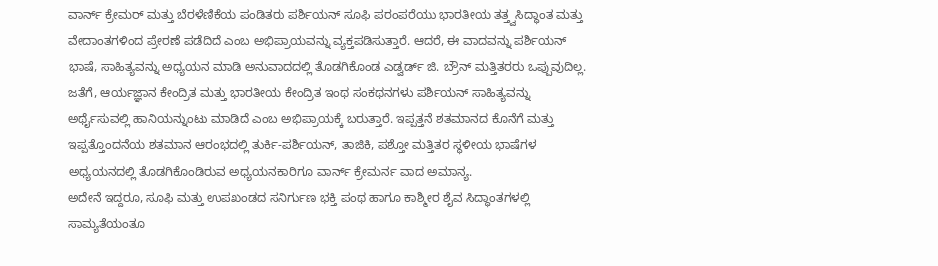ವಾರ್ನ್ ಕ್ರೇಮರ್ ಮತ್ತು ಬೆರಳೆಣಿಕೆಯ ಪಂಡಿತರು ಪರ್ಶಿಯನ್ ಸೂಫಿ ಪರಂಪರೆಯು ಭಾರತೀಯ ತತ್ತ್ವಸಿದ್ಧಾಂತ ಮತ್ತು ವೇದಾಂತಗಳಿಂದ ಪ್ರೇರಣೆ ಪಡೆದಿದೆ ಎಂಬ ಅಭಿಪ್ರಾಯವನ್ನು ವ್ಯಕ್ತಪಡಿಸುತ್ತಾರೆ. ಆದರೆ, ಈ ವಾದವನ್ನು ಪರ್ಶಿಯನ್ ಭಾಷೆ, ಸಾಹಿತ್ಯವನ್ನು ಅಧ್ಯಯನ ಮಾಡಿ ಅನುವಾದದಲ್ಲಿ ತೊಡಗಿಕೊಂಡ ಎಡ್ವರ್ಡ್ ಜಿ. ಬ್ರೌನ್ ಮತ್ತಿತರರು ಒಪ್ಪುವುದಿಲ್ಲ. ಜತೆಗೆ, ಆರ್ಯಜ್ಞಾನ ಕೇಂದ್ರಿತ ಮತ್ತು ಭಾರತೀಯ ಕೇಂದ್ರಿತ ಇಂಥ ಸಂಕಥನಗಳು ಪರ್ಶಿಯನ್ ಸಾಹಿತ್ಯವನ್ನು ಅರ್ಥೈಸುವಲ್ಲಿ ಹಾನಿಯನ್ನುಂಟು ಮಾಡಿದೆ ಎಂಬ ಅಭಿಪ್ರಾಯಕ್ಕೆ ಬರುತ್ತಾರೆ. ಇಪ್ಪತ್ತನೆ ಶತಮಾನದ ಕೊನೆಗೆ ಮತ್ತು ಇಪ್ಪತ್ತೊಂದನೆಯ ಶತಮಾನ ಆರಂಭದಲ್ಲಿ ತುರ್ಕಿ-ಪರ್ಶಿಯನ್, ತಾಜಿಕಿ, ಪಶ್ತೋ ಮತ್ತಿತರ ಸ್ಥಳೀಯ ಭಾಷೆಗಳ ಅಧ್ಯಯನದಲ್ಲಿ ತೊಡಗಿಕೊಂಡಿರುವ ಅಧ್ಯಯನಕಾರಿಗೂ ವಾರ್ನ್ ಕ್ರೇಮರ್ನ ವಾದ ಅಮಾನ್ಯ.
ಅದೇನೆ ಇದ್ದರೂ, ಸೂಫಿ ಮತ್ತು ಉಪಖಂಡದ ಸನಿರ್ಗುಣ ಭಕ್ತಿ ಪಂಥ ಹಾಗೂ ಕಾಶ್ಮೀರ ಶೈವ ಸಿದ್ಧಾಂತಗಳಲ್ಲಿ ಸಾಮ್ಯತೆಯಂತೂ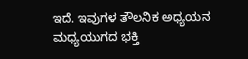ಇದೆ. ಇವುಗಳ ತೌಲನಿಕ ಅಧ್ಯಯನ ಮಧ್ಯಯುಗದ ಭಕ್ತಿ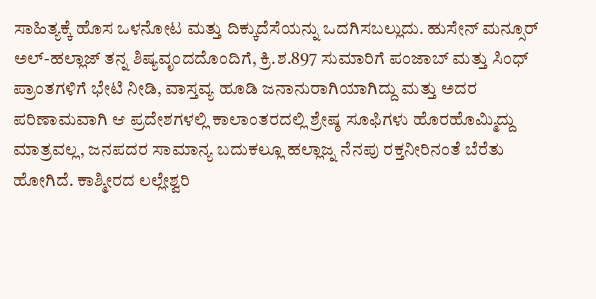ಸಾಹಿತ್ಯಕ್ಕೆ ಹೊಸ ಒಳನೋಟ ಮತ್ತು ದಿಕ್ಕುದೆಸೆಯನ್ನು ಒದಗಿಸಬಲ್ಲುದು. ಹುಸೇನ್ ಮನ್ಸೂರ್ ಅಲ್-ಹಲ್ಲಾಜ್ ತನ್ನ ಶಿಷ್ಯವೃಂದದೊಂದಿಗೆ, ಕ್ರಿ.ಶ.897 ಸುಮಾರಿಗೆ ಪಂಜಾಬ್ ಮತ್ತು ಸಿಂಧ್ ಪ್ರಾಂತಗಳಿಗೆ ಭೇಟಿ ನೀಡಿ, ವಾಸ್ತವ್ಯ ಹೂಡಿ ಜನಾನುರಾಗಿಯಾಗಿದ್ದು ಮತ್ತು ಅದರ ಪರಿಣಾಮವಾಗಿ ಆ ಪ್ರದೇಶಗಳಲ್ಲಿ ಕಾಲಾಂತರದಲ್ಲಿ ಶ್ರೇಷ್ಠ ಸೂಫಿಗಳು ಹೊರಹೊಮ್ಮಿದ್ದು ಮಾತ್ರವಲ್ಲ, ಜನಪದರ ಸಾಮಾನ್ಯ ಬದುಕಲ್ಲೂ ಹಲ್ಲಾಜ್ನ ನೆನಪು ರಕ್ತನೀರಿನಂತೆ ಬೆರೆತು ಹೋಗಿದೆ. ಕಾಶ್ಮೀರದ ಲಲ್ಲೇಶ್ವರಿ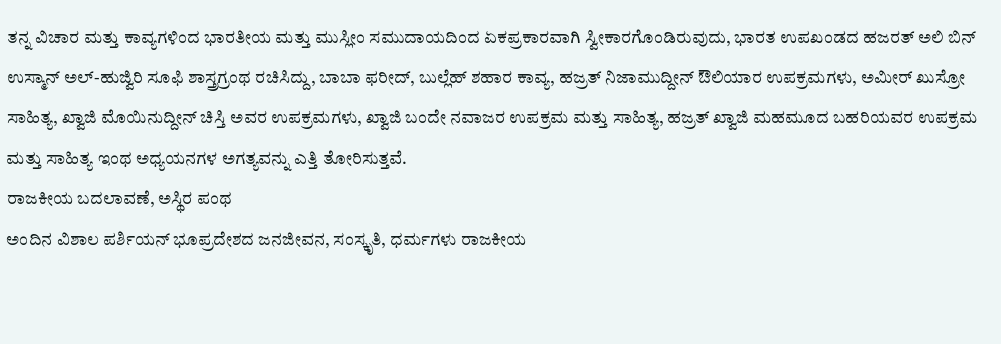ತನ್ನ ವಿಚಾರ ಮತ್ತು ಕಾವ್ಯಗಳಿಂದ ಭಾರತೀಯ ಮತ್ತು ಮುಸ್ಲೀಂ ಸಮುದಾಯದಿಂದ ಏಕಪ್ರಕಾರವಾಗಿ ಸ್ವೀಕಾರಗೊಂಡಿರುವುದು, ಭಾರತ ಉಪಖಂಡದ ಹಜರತ್ ಅಲಿ ಬಿನ್ ಉಸ್ಮಾನ್ ಅಲ್-ಹುಜ್ವಿರಿ ಸೂಫಿ ಶಾಸ್ತ್ರಗ್ರಂಥ ರಚಿಸಿದ್ದು, ಬಾಬಾ ಫರೀದ್, ಬುಲ್ಲೆಹ್ ಶಹಾರ ಕಾವ್ಯ, ಹಜ್ರತ್ ನಿಜಾಮುದ್ದೀನ್ ಔಲಿಯಾರ ಉಪಕ್ರಮಗಳು, ಅಮೀರ್ ಖುಸ್ರೋ ಸಾಹಿತ್ಯ, ಖ್ವಾಜಿ ಮೊಯಿನುದ್ದೀನ್ ಚಿಸ್ತಿ ಅವರ ಉಪಕ್ರಮಗಳು, ಖ್ವಾಜಿ ಬಂದೇ ನವಾಜರ ಉಪಕ್ರಮ ಮತ್ತು ಸಾಹಿತ್ಯ, ಹಜ್ರತ್ ಖ್ವಾಜಿ ಮಹಮೂದ ಬಹರಿಯವರ ಉಪಕ್ರಮ ಮತ್ತು ಸಾಹಿತ್ಯ ಇಂಥ ಅಧ್ಯಯನಗಳ ಅಗತ್ಯವನ್ನು ಎತ್ತಿ ತೋರಿಸುತ್ತವೆ.
ರಾಜಕೀಯ ಬದಲಾವಣೆ, ಅಸ್ಥಿರ ಪಂಥ
ಅಂದಿನ ವಿಶಾಲ ಪರ್ಶಿಯನ್ ಭೂಪ್ರದೇಶದ ಜನಜೀವನ, ಸಂಸ್ಕೃತಿ, ಧರ್ಮಗಳು ರಾಜಕೀಯ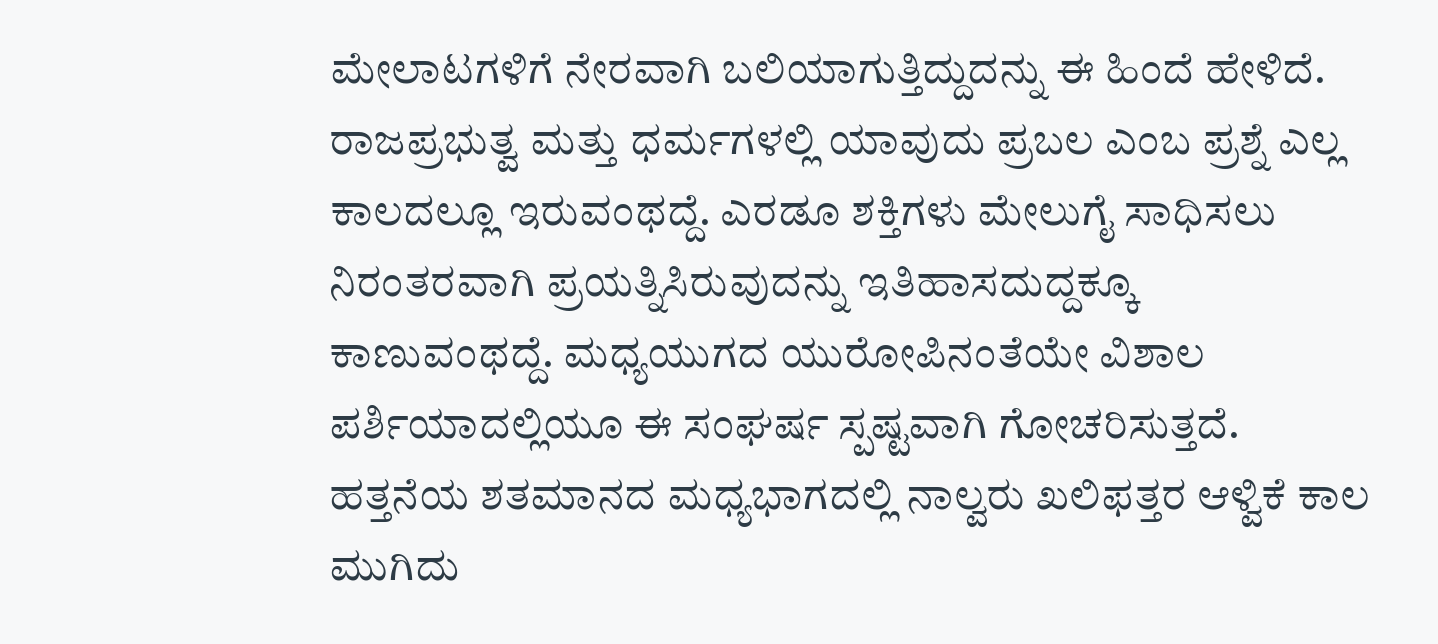ಮೇಲಾಟಗಳಿಗೆ ನೇರವಾಗಿ ಬಲಿಯಾಗುತ್ತಿದ್ದುದನ್ನು ಈ ಹಿಂದೆ ಹೇಳಿದೆ. ರಾಜಪ್ರಭುತ್ವ ಮತ್ತು ಧರ್ಮಗಳಲ್ಲಿ ಯಾವುದು ಪ್ರಬಲ ಎಂಬ ಪ್ರಶ್ನೆ ಎಲ್ಲ ಕಾಲದಲ್ಲೂ ಇರುವಂಥದ್ದೆ. ಎರಡೂ ಶಕ್ತಿಗಳು ಮೇಲುಗೈ ಸಾಧಿಸಲು ನಿರಂತರವಾಗಿ ಪ್ರಯತ್ನಿಸಿರುವುದನ್ನು ಇತಿಹಾಸದುದ್ದಕ್ಕೂ ಕಾಣುವಂಥದ್ದೆ. ಮಧ್ಯಯುಗದ ಯುರೋಪಿನಂತೆಯೇ ವಿಶಾಲ ಪರ್ಶಿಯಾದಲ್ಲಿಯೂ ಈ ಸಂಘರ್ಷ ಸ್ಪಷ್ಟವಾಗಿ ಗೋಚರಿಸುತ್ತದೆ.
ಹತ್ತನೆಯ ಶತಮಾನದ ಮಧ್ಯಭಾಗದಲ್ಲಿ ನಾಲ್ವರು ಖಲಿಫತ್ತರ ಆಳ್ವಿಕೆ ಕಾಲ ಮುಗಿದು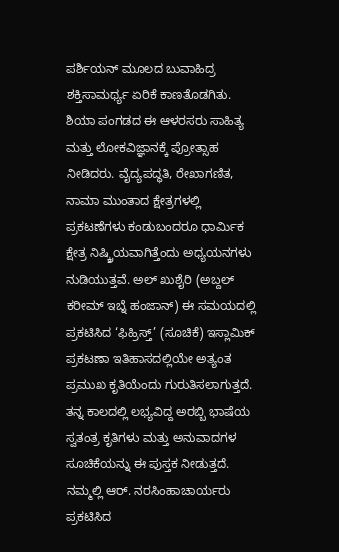ಪರ್ಶಿಯನ್ ಮೂಲದ ಬುವಾಹಿದ್ರ ಶಕ್ತಿಸಾಮರ್ಥ್ಯ ಏರಿಕೆ ಕಾಣತೊಡಗಿತು. ಶಿಯಾ ಪಂಗಡದ ಈ ಆಳರಸರು ಸಾಹಿತ್ಯ ಮತ್ತು ಲೋಕವಿಜ್ಞಾನಕ್ಕೆ ಪ್ರೋತ್ಸಾಹ ನೀಡಿದರು. ವೈದ್ಯಪದ್ಧತಿ, ರೇಖಾಗಣಿತ, ನಾಮಾ ಮುಂತಾದ ಕ್ಷೇತ್ರಗಳಲ್ಲಿ ಪ್ರಕಟಣೆಗಳು ಕಂಡುಬಂದರೂ ಧಾರ್ಮಿಕ ಕ್ಷೇತ್ರ ನಿಷ್ಕ್ರಿಯವಾಗಿತ್ತೆಂದು ಅಧ್ಯಯನಗಳು ನುಡಿಯುತ್ತವೆ. ಅಲ್ ಖುಶೈರಿ (ಅಬ್ದಲ್ ಕರೀಮ್ ಇಬ್ನೆ ಹಂಜಾನ್) ಈ ಸಮಯದಲ್ಲಿ ಪ್ರಕಟಿಸಿದ ‘ಫಿಹ್ರಿಸ್ತ್’ (ಸೂಚಿಕೆ) ಇಸ್ಲಾಮಿಕ್ ಪ್ರಕಟಣಾ ಇತಿಹಾಸದಲ್ಲಿಯೇ ಅತ್ಯಂತ ಪ್ರಮುಖ ಕೃತಿಯೆಂದು ಗುರುತಿಸಲಾಗುತ್ತದೆ. ತನ್ನ ಕಾಲದಲ್ಲಿ ಲಭ್ಯವಿದ್ದ ಅರಬ್ಬಿ ಭಾಷೆಯ ಸ್ವತಂತ್ರ ಕೃತಿಗಳು ಮತ್ತು ಅನುವಾದಗಳ ಸೂಚಿಕೆಯನ್ನು ಈ ಪುಸ್ತಕ ನೀಡುತ್ತದೆ. ನಮ್ಮಲ್ಲಿ ಆರ್. ನರಸಿಂಹಾಚಾರ್ಯರು ಪ್ರಕಟಿಸಿದ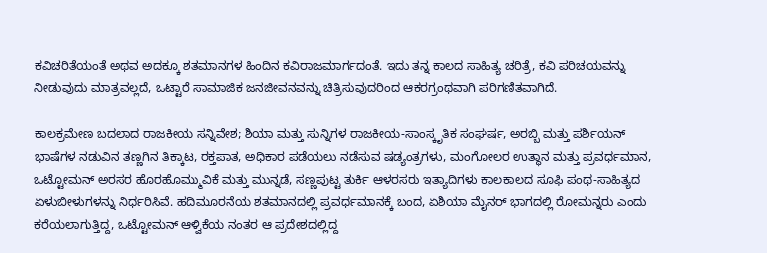ಕವಿಚರಿತೆಯಂತೆ ಅಥವ ಅದಕ್ಕೂ ಶತಮಾನಗಳ ಹಿಂದಿನ ಕವಿರಾಜಮಾರ್ಗದಂತೆ. ಇದು ತನ್ನ ಕಾಲದ ಸಾಹಿತ್ಯ ಚರಿತ್ರೆ, ಕವಿ ಪರಿಚಯವನ್ನು ನೀಡುವುದು ಮಾತ್ರವಲ್ಲದೆ, ಒಟ್ಟಾರೆ ಸಾಮಾಜಿಕ ಜನಜೀವನವನ್ನು ಚಿತ್ರಿಸುವುದರಿಂದ ಆಕರಗ್ರಂಥವಾಗಿ ಪರಿಗಣಿತವಾಗಿದೆ.

ಕಾಲಕ್ರಮೇಣ ಬದಲಾದ ರಾಜಕೀಯ ಸನ್ನಿವೇಶ; ಶಿಯಾ ಮತ್ತು ಸುನ್ನಿಗಳ ರಾಜಕೀಯ-ಸಾಂಸ್ಕೃತಿಕ ಸಂಘರ್ಷ, ಅರಬ್ಬಿ ಮತ್ತು ಪರ್ಶಿಯನ್ ಭಾಷೆಗಳ ನಡುವಿನ ತಣ್ಣಗಿನ ತಿಕ್ಕಾಟ, ರಕ್ತಪಾತ, ಅಧಿಕಾರ ಪಡೆಯಲು ನಡೆಸುವ ಷಡ್ಯಂತ್ರಗಳು, ಮಂಗೋಲರ ಉತ್ಥಾನ ಮತ್ತು ಪ್ರವರ್ಧಮಾನ, ಒಟ್ಟೋಮನ್ ಅರಸರ ಹೊರಹೊಮ್ಮುವಿಕೆ ಮತ್ತು ಮುನ್ನಡೆ, ಸಣ್ಣಪುಟ್ಟ ತುರ್ಕಿ ಆಳರಸರು ಇತ್ಯಾದಿಗಳು ಕಾಲಕಾಲದ ಸೂಫಿ ಪಂಥ-ಸಾಹಿತ್ಯದ ಏಳುಬೀಳುಗಳನ್ನು ನಿರ್ಧರಿಸಿವೆ. ಹದಿಮೂರನೆಯ ಶತಮಾನದಲ್ಲಿ ಪ್ರವರ್ಧಮಾನಕ್ಕೆ ಬಂದ, ಏಶಿಯಾ ಮೈನರ್ ಭಾಗದಲ್ಲಿ ರೋಮನ್ನರು ಎಂದು ಕರೆಯಲಾಗುತ್ತಿದ್ದ, ಒಟ್ಟೋಮನ್ ಆಳ್ವಿಕೆಯ ನಂತರ ಆ ಪ್ರದೇಶದಲ್ಲಿದ್ದ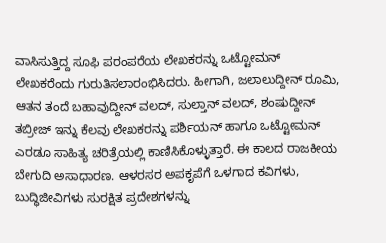ವಾಸಿಸುತ್ತಿದ್ದ ಸೂಫಿ ಪರಂಪರೆಯ ಲೇಖಕರನ್ನು ಒಟ್ಟೋಮನ್ ಲೇಖಕರೆಂದು ಗುರುತಿಸಲಾರಂಭಿಸಿದರು. ಹೀಗಾಗಿ, ಜಲಾಲುದ್ದೀನ್ ರೂಮಿ, ಆತನ ತಂದೆ ಬಹಾವುದ್ದೀನ್ ವಲದ್, ಸುಲ್ತಾನ್ ವಲದ್, ಶಂಷುದ್ದೀನ್ ತಬ್ರೀಜ್ ಇನ್ನು ಕೆಲವು ಲೇಖಕರನ್ನು ಪರ್ಶಿಯನ್ ಹಾಗೂ ಒಟ್ಟೋಮನ್ ಎರಡೂ ಸಾಹಿತ್ಯ ಚರಿತ್ರೆಯಲ್ಲಿ ಕಾಣಿಸಿಕೊಳ್ಳುತ್ತಾರೆ. ಈ ಕಾಲದ ರಾಜಕೀಯ ಬೇಗುದಿ ಅಸಾಧಾರಣ. ಆಳರಸರ ಅಪಕೃಪೆಗೆ ಒಳಗಾದ ಕವಿಗಳು, ಬುದ್ಧಿಜೀವಿಗಳು ಸುರಕ್ಷಿತ ಪ್ರದೇಶಗಳನ್ನು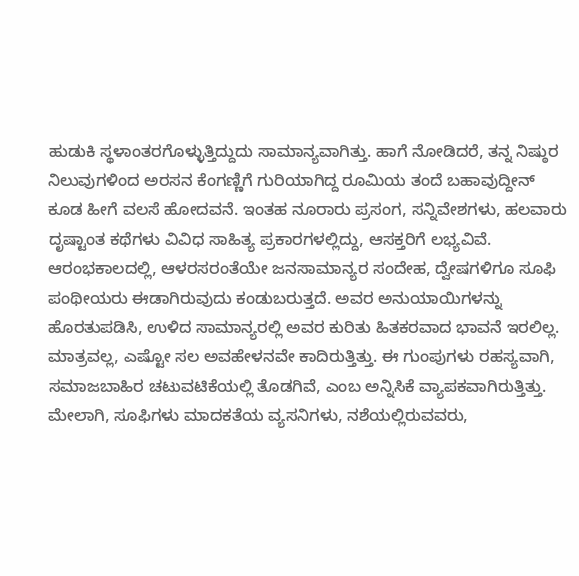ಹುಡುಕಿ ಸ್ಥಳಾಂತರಗೊಳ್ಳುತ್ತಿದ್ದುದು ಸಾಮಾನ್ಯವಾಗಿತ್ತು. ಹಾಗೆ ನೋಡಿದರೆ, ತನ್ನ ನಿಷ್ಠುರ ನಿಲುವುಗಳಿಂದ ಅರಸನ ಕೆಂಗಣ್ಣಿಗೆ ಗುರಿಯಾಗಿದ್ದ ರೂಮಿಯ ತಂದೆ ಬಹಾವುದ್ದೀನ್ ಕೂಡ ಹೀಗೆ ವಲಸೆ ಹೋದವನೆ. ಇಂತಹ ನೂರಾರು ಪ್ರಸಂಗ, ಸನ್ನಿವೇಶಗಳು, ಹಲವಾರು ದೃಷ್ಟಾಂತ ಕಥೆಗಳು ವಿವಿಧ ಸಾಹಿತ್ಯ ಪ್ರಕಾರಗಳಲ್ಲಿದ್ದು, ಆಸಕ್ತರಿಗೆ ಲಭ್ಯವಿವೆ.
ಆರಂಭಕಾಲದಲ್ಲಿ, ಆಳರಸರಂತೆಯೇ ಜನಸಾಮಾನ್ಯರ ಸಂದೇಹ, ದ್ವೇಷಗಳಿಗೂ ಸೂಫಿ ಪಂಥೀಯರು ಈಡಾಗಿರುವುದು ಕಂಡುಬರುತ್ತದೆ. ಅವರ ಅನುಯಾಯಿಗಳನ್ನು ಹೊರತುಪಡಿಸಿ, ಉಳಿದ ಸಾಮಾನ್ಯರಲ್ಲಿ ಅವರ ಕುರಿತು ಹಿತಕರವಾದ ಭಾವನೆ ಇರಲಿಲ್ಲ. ಮಾತ್ರವಲ್ಲ, ಎಷ್ಟೋ ಸಲ ಅವಹೇಳನವೇ ಕಾದಿರುತ್ತಿತ್ತು. ಈ ಗುಂಪುಗಳು ರಹಸ್ಯವಾಗಿ, ಸಮಾಜಬಾಹಿರ ಚಟುವಟಿಕೆಯಲ್ಲಿ ತೊಡಗಿವೆ, ಎಂಬ ಅನ್ನಿಸಿಕೆ ವ್ಯಾಪಕವಾಗಿರುತ್ತಿತ್ತು. ಮೇಲಾಗಿ, ಸೂಫಿಗಳು ಮಾದಕತೆಯ ವ್ಯಸನಿಗಳು, ನಶೆಯಲ್ಲಿರುವವರು,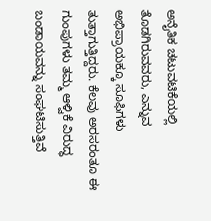ಅನೈತಿಕ ಚಟುವಟಿಕೆಯಲ್ಲಿ ತೊಡಗಿರುವವರು, ಎನ್ನುವ ಅಭಿಪ್ರಾಯಕ್ಕೂ ಸೂಫಿಗಳು ತುತ್ತಾಗುತ್ತಿದ್ದರು. ಕೆಲವು ಅರಸರಂತೂ ಈ ಗುಂಪುಗಳು ತಮ್ಮ ಆಳ್ವಿಕೆ ವಿರುದ್ಧ ಬಂಡಾಯವನ್ನು ಸಂಘಟಿಸುತ್ತಿವೆ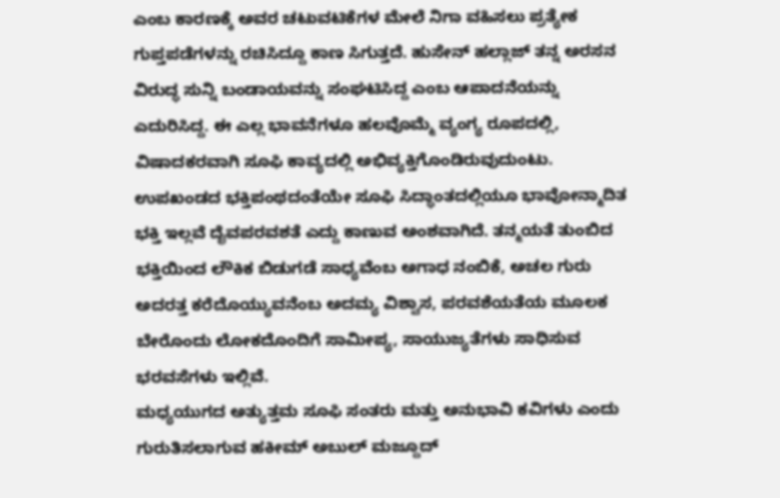ಎಂಬ ಕಾರಣಕ್ಕೆ ಅವರ ಚಟುವಟಿಕೆಗಳ ಮೇಲೆ ನಿಗಾ ವಹಿಸಲು ಪ್ರತ್ಯೇಕ ಗುಪ್ತಪಡೆಗಳನ್ನು ರಚಿಸಿದ್ದೂ ಕಾಣ ಸಿಗುತ್ತದೆ. ಹುಸೇನ್ ಹಲ್ಲಾಜ್ ತನ್ನ ಅರಸನ ವಿರುದ್ಧ ಸುನ್ನಿ ಬಂಡಾಯವನ್ನು ಸಂಘಟಿಸಿದ್ದ ಎಂಬ ಆಪಾದನೆಯನ್ನು ಎದುರಿಸಿದ್ದ. ಈ ಎಲ್ಲ ಭಾವನೆಗಳೂ ಹಲವೊಮ್ಮೆ ವ್ಯಂಗ್ಯ ರೂಪದಲ್ಲಿ, ವಿಷಾದಕರವಾಗಿ ಸೂಫಿ ಕಾವ್ಯದಲ್ಲಿ ಅಭಿವ್ಯಕ್ತಿಗೊಂಡಿರುವುದುಂಟು.
ಉಪಖಂಡದ ಭಕ್ತಿಪಂಥದಂತೆಯೇ ಸೂಫಿ ಸಿದ್ಧಾಂತದಲ್ಲಿಯೂ ಭಾವೋನ್ಮಾದಿತ ಭಕ್ತಿ ಇಲ್ಲವೆ ದೈವಪರವಶತೆ ಎದ್ದು ಕಾಣುವ ಅಂಶವಾಗಿದೆ. ತನ್ಮಯತೆ ತುಂಬಿದ ಭಕ್ತಿಯಿಂದ ಲೌಕಿಕ ಬಿಡುಗಡೆ ಸಾಧ್ಯವೆಂಬ ಅಗಾಧ ನಂಬಿಕೆ, ಅಚಲ ಗುರು ಅದರತ್ತ ಕರೆದೊಯ್ಯುವನೆಂಬ ಅದಮ್ಯ ವಿಶ್ವಾಸ, ಪರವಶೆಯತೆಯ ಮೂಲಕ ಬೇರೊಂದು ಲೋಕದೊಂದಿಗೆ ಸಾಮೀಪ್ಯ, ಸಾಯುಜ್ಯತೆಗಳು ಸಾಧಿಸುವ ಭರವಸೆಗಳು ಇಲ್ಲಿವೆ.
ಮಧ್ಯಯುಗದ ಅತ್ಯುತ್ತಮ ಸೂಫಿ ಸಂತರು ಮತ್ತು ಅನುಭಾವಿ ಕವಿಗಳು ಎಂದು ಗುರುತಿಸಲಾಗುವ ಹಕೀಮ್ ಅಬುಲ್ ಮಜ್ದೂದ್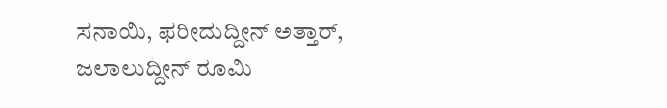ಸನಾಯಿ, ಫರೀದುದ್ದೀನ್ ಅತ್ತಾರ್, ಜಲಾಲುದ್ದೀನ್ ರೂಮಿ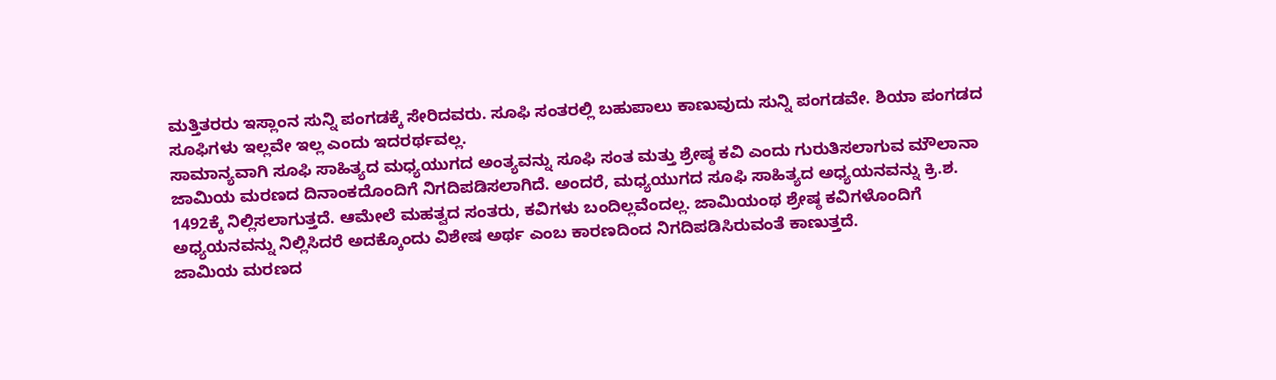ಮತ್ತಿತರರು ಇಸ್ಲಾಂನ ಸುನ್ನಿ ಪಂಗಡಕ್ಕೆ ಸೇರಿದವರು. ಸೂಫಿ ಸಂತರಲ್ಲಿ ಬಹುಪಾಲು ಕಾಣುವುದು ಸುನ್ನಿ ಪಂಗಡವೇ. ಶಿಯಾ ಪಂಗಡದ ಸೂಫಿಗಳು ಇಲ್ಲವೇ ಇಲ್ಲ ಎಂದು ಇದರರ್ಥವಲ್ಲ.
ಸಾಮಾನ್ಯವಾಗಿ ಸೂಫಿ ಸಾಹಿತ್ಯದ ಮಧ್ಯಯುಗದ ಅಂತ್ಯವನ್ನು ಸೂಫಿ ಸಂತ ಮತ್ತು ಶ್ರೇಷ್ಠ ಕವಿ ಎಂದು ಗುರುತಿಸಲಾಗುವ ಮೌಲಾನಾ ಜಾಮಿಯ ಮರಣದ ದಿನಾಂಕದೊಂದಿಗೆ ನಿಗದಿಪಡಿಸಲಾಗಿದೆ. ಅಂದರೆ, ಮಧ್ಯಯುಗದ ಸೂಫಿ ಸಾಹಿತ್ಯದ ಅಧ್ಯಯನವನ್ನು ಕ್ರಿ.ಶ. 1492ಕ್ಕೆ ನಿಲ್ಲಿಸಲಾಗುತ್ತದೆ. ಆಮೇಲೆ ಮಹತ್ವದ ಸಂತರು, ಕವಿಗಳು ಬಂದಿಲ್ಲವೆಂದಲ್ಲ. ಜಾಮಿಯಂಥ ಶ್ರೇಷ್ಠ ಕವಿಗಳೊಂದಿಗೆ ಅಧ್ಯಯನವನ್ನು ನಿಲ್ಲಿಸಿದರೆ ಅದಕ್ಕೊಂದು ವಿಶೇಷ ಅರ್ಥ ಎಂಬ ಕಾರಣದಿಂದ ನಿಗದಿಪಡಿಸಿರುವಂತೆ ಕಾಣುತ್ತದೆ.
ಜಾಮಿಯ ಮರಣದ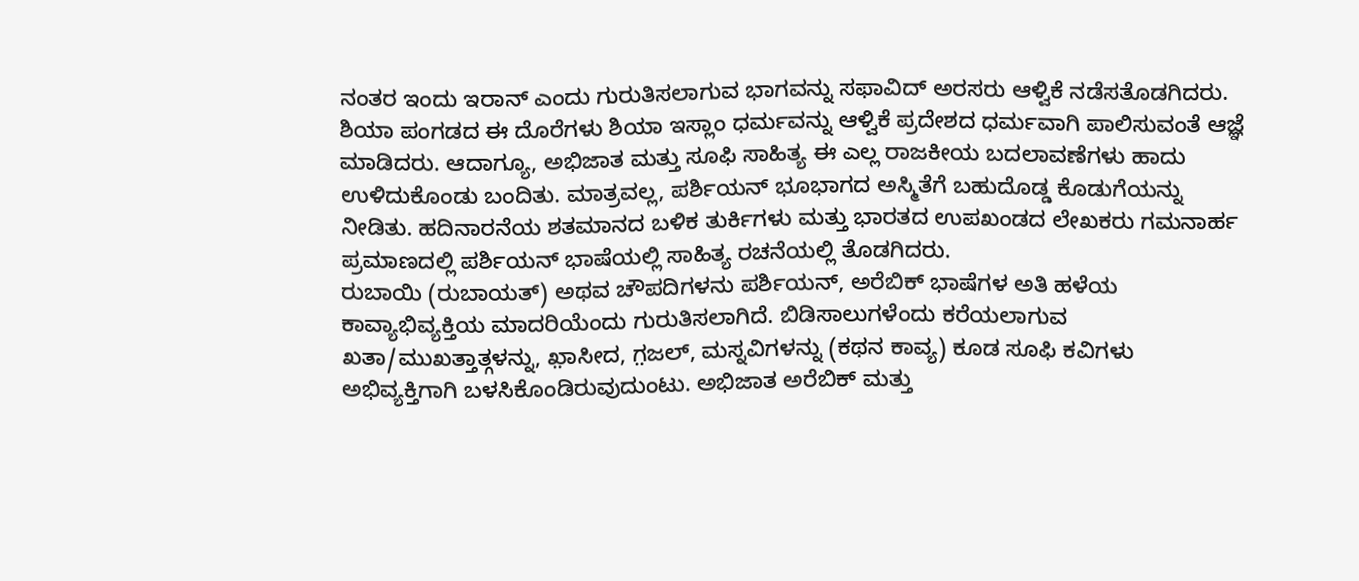ನಂತರ ಇಂದು ಇರಾನ್ ಎಂದು ಗುರುತಿಸಲಾಗುವ ಭಾಗವನ್ನು ಸಫಾವಿದ್ ಅರಸರು ಆಳ್ವಿಕೆ ನಡೆಸತೊಡಗಿದರು. ಶಿಯಾ ಪಂಗಡದ ಈ ದೊರೆಗಳು ಶಿಯಾ ಇಸ್ಲಾಂ ಧರ್ಮವನ್ನು ಆಳ್ವಿಕೆ ಪ್ರದೇಶದ ಧರ್ಮವಾಗಿ ಪಾಲಿಸುವಂತೆ ಆಜ್ಞೆ ಮಾಡಿದರು. ಆದಾಗ್ಯೂ, ಅಭಿಜಾತ ಮತ್ತು ಸೂಫಿ ಸಾಹಿತ್ಯ ಈ ಎಲ್ಲ ರಾಜಕೀಯ ಬದಲಾವಣೆಗಳು ಹಾದು ಉಳಿದುಕೊಂಡು ಬಂದಿತು. ಮಾತ್ರವಲ್ಲ, ಪರ್ಶಿಯನ್ ಭೂಭಾಗದ ಅಸ್ಮಿತೆಗೆ ಬಹುದೊಡ್ಡ ಕೊಡುಗೆಯನ್ನು ನೀಡಿತು. ಹದಿನಾರನೆಯ ಶತಮಾನದ ಬಳಿಕ ತುರ್ಕಿಗಳು ಮತ್ತು ಭಾರತದ ಉಪಖಂಡದ ಲೇಖಕರು ಗಮನಾರ್ಹ ಪ್ರಮಾಣದಲ್ಲಿ ಪರ್ಶಿಯನ್ ಭಾಷೆಯಲ್ಲಿ ಸಾಹಿತ್ಯ ರಚನೆಯಲ್ಲಿ ತೊಡಗಿದರು.
ರುಬಾಯಿ (ರುಬಾಯತ್) ಅಥವ ಚೌಪದಿಗಳನು ಪರ್ಶಿಯನ್, ಅರೆಬಿಕ್ ಭಾಷೆಗಳ ಅತಿ ಹಳೆಯ ಕಾವ್ಯಾಭಿವ್ಯಕ್ತಿಯ ಮಾದರಿಯೆಂದು ಗುರುತಿಸಲಾಗಿದೆ. ಬಿಡಿಸಾಲುಗಳೆಂದು ಕರೆಯಲಾಗುವ ಖತಾ/ಮುಖತ್ತಾತ್ಗಳನ್ನು, ಖ಼ಾಸೀದ, ಗ಼ಜಲ್, ಮಸ್ನವಿಗಳನ್ನು (ಕಥನ ಕಾವ್ಯ) ಕೂಡ ಸೂಫಿ ಕವಿಗಳು ಅಭಿವ್ಯಕ್ತಿಗಾಗಿ ಬಳಸಿಕೊಂಡಿರುವುದುಂಟು. ಅಭಿಜಾತ ಅರೆಬಿಕ್ ಮತ್ತು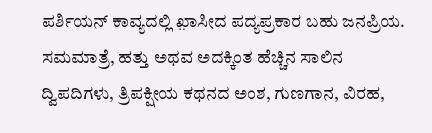ಪರ್ಶಿಯನ್ ಕಾವ್ಯದಲ್ಲಿ ಖ಼ಾಸೀದ ಪದ್ಯಪ್ರಕಾರ ಬಹು ಜನಪ್ರಿಯ. ಸಮಮಾತ್ರೆ, ಹತ್ತು ಅಥವ ಅದಕ್ಕಿಂತ ಹೆಚ್ಚಿನ ಸಾಲಿನ ದ್ವಿಪದಿಗಳು, ತ್ರಿಪಕ್ಷೀಯ ಕಥನದ ಅಂಶ, ಗುಣಗಾನ, ವಿರಹ,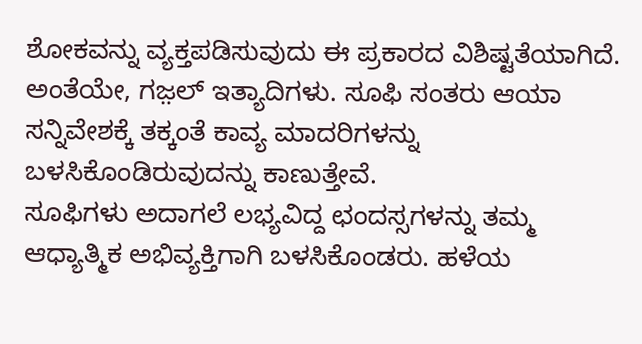ಶೋಕವನ್ನು ವ್ಯಕ್ತಪಡಿಸುವುದು ಈ ಪ್ರಕಾರದ ವಿಶಿಷ್ಟತೆಯಾಗಿದೆ. ಅಂತೆಯೇ, ಗಜ಼ಲ್ ಇತ್ಯಾದಿಗಳು. ಸೂಫಿ ಸಂತರು ಆಯಾ ಸನ್ನಿವೇಶಕ್ಕೆ ತಕ್ಕಂತೆ ಕಾವ್ಯ ಮಾದರಿಗಳನ್ನು ಬಳಸಿಕೊಂಡಿರುವುದನ್ನು ಕಾಣುತ್ತೇವೆ.
ಸೂಫಿಗಳು ಅದಾಗಲೆ ಲಭ್ಯವಿದ್ದ ಛಂದಸ್ಸಗಳನ್ನು ತಮ್ಮ ಆಧ್ಯಾತ್ಮಿಕ ಅಭಿವ್ಯಕ್ತಿಗಾಗಿ ಬಳಸಿಕೊಂಡರು. ಹಳೆಯ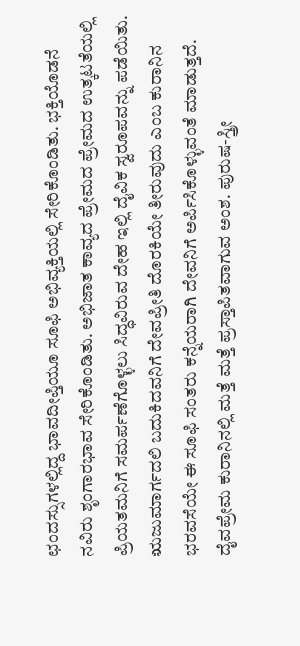ಛಂದಸ್ಸುಗಳಲ್ಲಿದ್ದ ಭಾವದೀಪ್ತಿಯೂ ಸೂಫಿ ಅಭಿವ್ಯಕ್ತಿಯಲ್ಲಿ ಸೇರಿಕೊಂಡಿತು. ಭಕ್ತಿಯೊಡನೆ ನವಿರು ಶೃಂಗಾರಭಾವ ಸೇರಿಕೊಂಡಿತು. ಅಭಿಜಾತ ಕಾವ್ಯದ ಪ್ರೇಮದ ಪ್ರೇಮದ ಉತ್ಕಟತೆಯಲ್ಲಿ ಪ್ರಿಯತಮನಿಗೆ ಸಮರ್ಪಣೆಗೊಳ್ಳಲು ಸಿದ್ಧವಿರುವ ದೇಹ ಇಲ್ಲಿ ದೈವಿಕ ಸ್ವರೂಪವನ್ನು ಪಡೆಯಿತು. ಋಜುಮಾರ್ಗದಲಿ ಬದುಕಿದವನಿಗೆ ದೇವಪ್ರೀತಿ ದೊರಕಿಯೇ ತೀರುವುದು ಎಂಬ ಕುರಾನಿನ ಭರವಸೆಯೇ ಈ ಸೂಫಿ ಸಂತರು ಕನ್ನೆಯರಾಗಿ ದೇವನಿಗೆ ಅರ್ಪಿಸಿಕೊಳ್ಳುವಂತೆ ಮಾಡುತ್ತದೆ. ದೈವಪ್ರೇಮ ಕುರಾನಿನಲ್ಲಿ ಮತ್ತೆ ಮತ್ತೆ ಪ್ರಸ್ತಾಪಿತವಾಗುವ ಅಂಶ. ಪುರುಷ-ಸ್ತ್ರೀ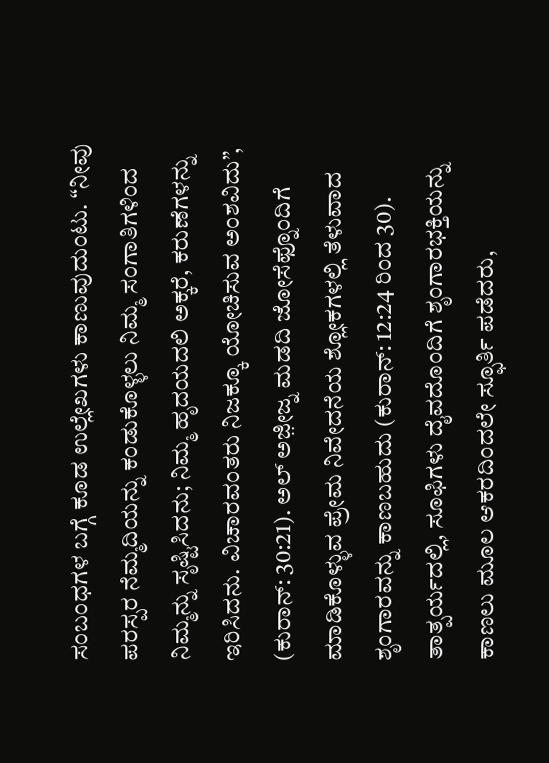ಸಂಬಂಧಗಳ ಬಗ್ಗೆ ಕೂಡ ಉಲ್ಲೇಖಗಳು ಕಾಣುವುದುಂಟು. “ನೀವು ಪರಸ್ಪರ ನೆಮ್ಮದಿಯನ್ನು ಕಂಡುಕೊಳ್ಳಲು ನಿಮ್ಮ ಸಂಗಾತಿಗಳಿಂದ ನಿಮ್ಮನ್ನು ಸೃಷ್ಟಿಸಿದನು; ನಿಮ್ಮ ಹೃದಯದಲಿ ಅಕ್ಕರೆ, ಕರುಣೆಗಳನ್ನು ಇರಿಸಿದನು. ವಿಚಾರವಂತರು ನಿಜಕ್ಕೂ ಯೋಚಿಸುವ ಅಂಶವಿದು”, (ಕುರಾನ್: 30:21). ಅಲ್ ಅಜ಼ೀಜ್ನ ಮಡದಿ ಜೋಸೆಫ್ನೊಂದಿಗೆ ಮಾಡಿಕೊಳ್ಳುವ ಪ್ರೇಮ ನಿವೇದನೆಯ ಶ್ಲೋಕಗಳಲ್ಲಿ ತೆಳುವಾದ ಶೃಂಗಾರವನ್ನು ಕಾಣಬಹುದು (ಕುರಾನ್: 12:24 ರಿಂದ 30). ತಾತ್ಪರ್ಯದಲ್ಲಿ, ಸೂಫಿಗಳು ದೈವದೊಂದಿಗೆ ಶೃಂಗಾರಭಕ್ತಿಯನ್ನು ಕಾಣಲು ಮೂಲ ಆಕರದಿಂದಲೇ ಸ್ಫೂರ್ತಿ ಪಡೆದರು,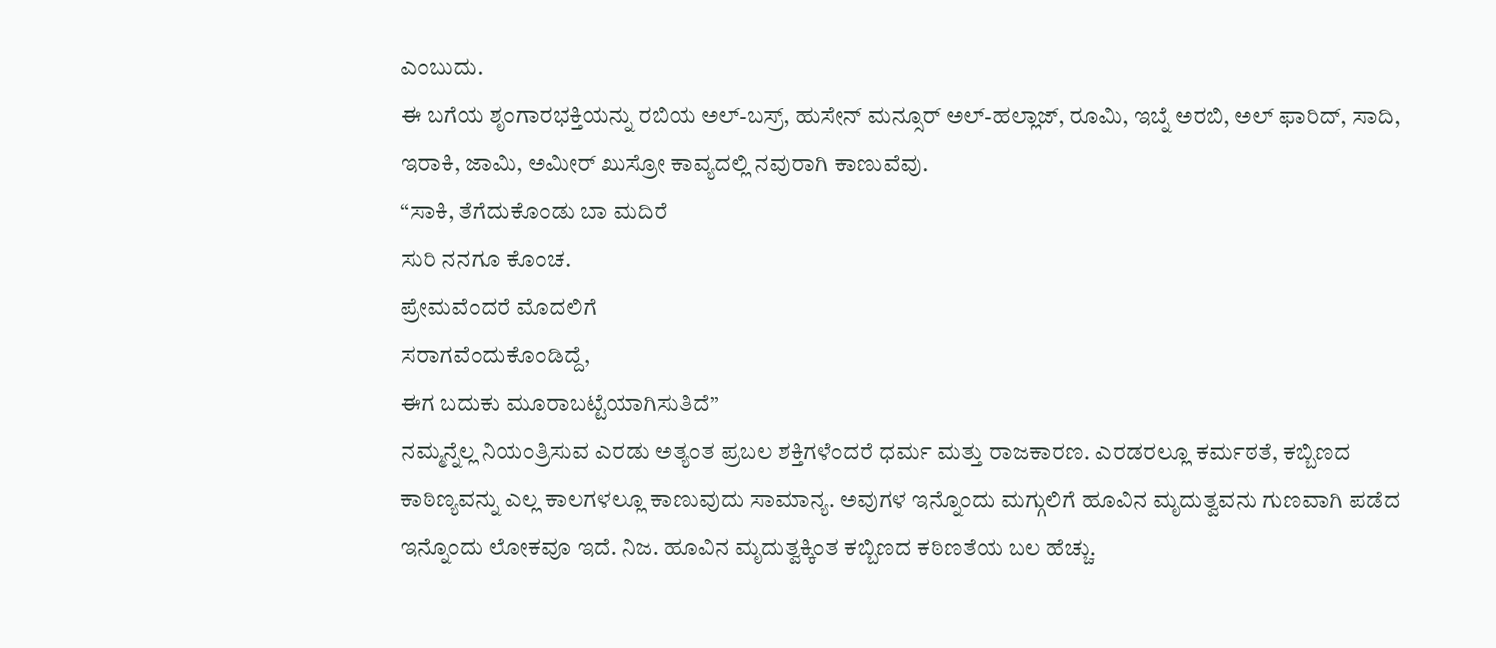ಎಂಬುದು.
ಈ ಬಗೆಯ ಶೃಂಗಾರಭಕ್ತಿಯನ್ನು ರಬಿಯ ಅಲ್-ಬಸ್ರ್, ಹುಸೇನ್ ಮನ್ಸೂರ್ ಅಲ್-ಹಲ್ಲಾಜ್, ರೂಮಿ, ಇಬ್ನೆ ಅರಬಿ, ಅಲ್ ಫಾರಿದ್, ಸಾದಿ, ಇರಾಕಿ, ಜಾಮಿ, ಅಮೀರ್ ಖುಸ್ರೋ ಕಾವ್ಯದಲ್ಲಿ ನವುರಾಗಿ ಕಾಣುವೆವು.
“ಸಾಕಿ, ತೆಗೆದುಕೊಂಡು ಬಾ ಮದಿರೆ
ಸುರಿ ನನಗೂ ಕೊಂಚ.
ಪ್ರೇಮವೆಂದರೆ ಮೊದಲಿಗೆ
ಸರಾಗವೆಂದುಕೊಂಡಿದ್ದೆ,
ಈಗ ಬದುಕು ಮೂರಾಬಟ್ಟೆಯಾಗಿಸುತಿದೆ”
ನಮ್ಮನ್ನೆಲ್ಲ ನಿಯಂತ್ರಿಸುವ ಎರಡು ಅತ್ಯಂತ ಪ್ರಬಲ ಶಕ್ತಿಗಳೆಂದರೆ ಧರ್ಮ ಮತ್ತು ರಾಜಕಾರಣ. ಎರಡರಲ್ಲೂ ಕರ್ಮಠತೆ, ಕಬ್ಬಿಣದ ಕಾಠಿಣ್ಯವನ್ನು ಎಲ್ಲ ಕಾಲಗಳಲ್ಲೂ ಕಾಣುವುದು ಸಾಮಾನ್ಯ. ಅವುಗಳ ಇನ್ನೊಂದು ಮಗ್ಗುಲಿಗೆ ಹೂವಿನ ಮೃದುತ್ವವನು ಗುಣವಾಗಿ ಪಡೆದ ಇನ್ನೊಂದು ಲೋಕವೂ ಇದೆ. ನಿಜ. ಹೂವಿನ ಮೃದುತ್ವಕ್ಕಿಂತ ಕಬ್ಬಿಣದ ಕಠಿಣತೆಯ ಬಲ ಹೆಚ್ಚು.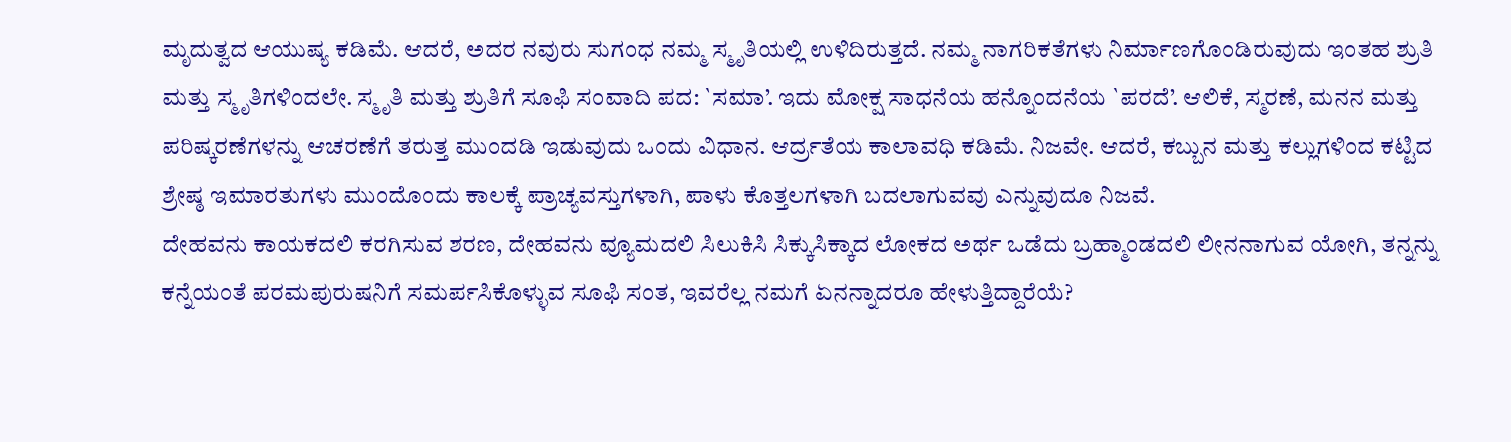ಮೃದುತ್ವದ ಆಯುಷ್ಯ ಕಡಿಮೆ. ಆದರೆ, ಅದರ ನವುರು ಸುಗಂಧ ನಮ್ಮ ಸ್ಮೃತಿಯಲ್ಲಿ ಉಳಿದಿರುತ್ತದೆ. ನಮ್ಮ ನಾಗರಿಕತೆಗಳು ನಿರ್ಮಾಣಗೊಂಡಿರುವುದು ಇಂತಹ ಶ್ರುತಿ ಮತ್ತು ಸ್ಮೃತಿಗಳಿಂದಲೇ. ಸ್ಮೃತಿ ಮತ್ತು ಶ್ರುತಿಗೆ ಸೂಫಿ ಸಂವಾದಿ ಪದ: `ಸಮಾ’. ಇದು ಮೋಕ್ಷ ಸಾಧನೆಯ ಹನ್ನೊಂದನೆಯ `ಪರದೆ’. ಆಲಿಕೆ, ಸ್ಮರಣೆ, ಮನನ ಮತ್ತು ಪರಿಷ್ಕರಣೆಗಳನ್ನು ಆಚರಣೆಗೆ ತರುತ್ತ ಮುಂದಡಿ ಇಡುವುದು ಒಂದು ವಿಧಾನ. ಆರ್ದ್ರತೆಯ ಕಾಲಾವಧಿ ಕಡಿಮೆ. ನಿಜವೇ. ಆದರೆ, ಕಬ್ಬುನ ಮತ್ತು ಕಲ್ಲುಗಳಿಂದ ಕಟ್ಟಿದ ಶ್ರೇಷ್ಠ ಇಮಾರತುಗಳು ಮುಂದೊಂದು ಕಾಲಕ್ಕೆ ಪ್ರಾಚ್ಯವಸ್ತುಗಳಾಗಿ, ಪಾಳು ಕೊತ್ತಲಗಳಾಗಿ ಬದಲಾಗುವವು ಎನ್ನುವುದೂ ನಿಜವೆ.
ದೇಹವನು ಕಾಯಕದಲಿ ಕರಗಿಸುವ ಶರಣ, ದೇಹವನು ವ್ಯೂಮದಲಿ ಸಿಲುಕಿಸಿ ಸಿಕ್ಕುಸಿಕ್ಕಾದ ಲೋಕದ ಅರ್ಥ ಒಡೆದು ಬ್ರಹ್ಮಾಂಡದಲಿ ಲೀನನಾಗುವ ಯೋಗಿ, ತನ್ನನ್ನು ಕನ್ನೆಯಂತೆ ಪರಮಪುರುಷನಿಗೆ ಸಮರ್ಪಸಿಕೊಳ್ಳುವ ಸೂಫಿ ಸಂತ, ಇವರೆಲ್ಲ ನಮಗೆ ಏನನ್ನಾದರೂ ಹೇಳುತ್ತಿದ್ದಾರೆಯೆ?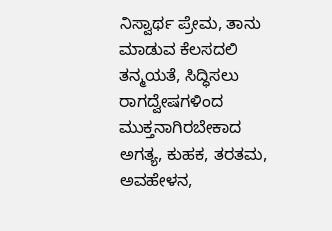ನಿಸ್ವಾರ್ಥ ಪ್ರೇಮ, ತಾನು ಮಾಡುವ ಕೆಲಸದಲಿ ತನ್ಮಯತೆ, ಸಿದ್ಧಿಸಲು ರಾಗದ್ವೇಷಗಳಿಂದ ಮುಕ್ತನಾಗಿರಬೇಕಾದ ಅಗತ್ಯ, ಕುಹಕ, ತರತಮ, ಅವಹೇಳನ,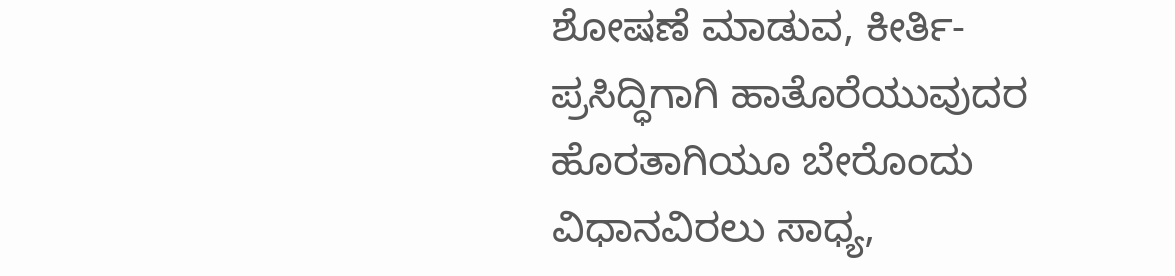ಶೋಷಣೆ ಮಾಡುವ, ಕೀರ್ತಿ-ಪ್ರಸಿದ್ಧಿಗಾಗಿ ಹಾತೊರೆಯುವುದರ ಹೊರತಾಗಿಯೂ ಬೇರೊಂದು ವಿಧಾನವಿರಲು ಸಾಧ್ಯ,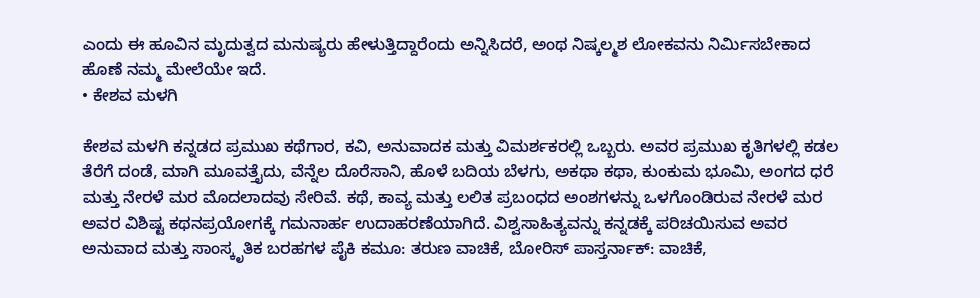ಎಂದು ಈ ಹೂವಿನ ಮೃದುತ್ವದ ಮನುಷ್ಯರು ಹೇಳುತ್ತಿದ್ದಾರೆಂದು ಅನ್ನಿಸಿದರೆ, ಅಂಥ ನಿಷ್ಕಲ್ಮಶ ಲೋಕವನು ನಿರ್ಮಿಸಬೇಕಾದ ಹೊಣೆ ನಮ್ಮ ಮೇಲೆಯೇ ಇದೆ.
• ಕೇಶವ ಮಳಗಿ

ಕೇಶವ ಮಳಗಿ ಕನ್ನಡದ ಪ್ರಮುಖ ಕಥೆಗಾರ, ಕವಿ, ಅನುವಾದಕ ಮತ್ತು ವಿಮರ್ಶಕರಲ್ಲಿ ಒಬ್ಬರು. ಅವರ ಪ್ರಮುಖ ಕೃತಿಗಳಲ್ಲಿ ಕಡಲ ತೆರೆಗೆ ದಂಡೆ, ಮಾಗಿ ಮೂವತ್ತೈದು, ವೆನ್ನೆಲ ದೊರೆಸಾನಿ, ಹೊಳೆ ಬದಿಯ ಬೆಳಗು, ಅಕಥಾ ಕಥಾ, ಕುಂಕುಮ ಭೂಮಿ, ಅಂಗದ ಧರೆ ಮತ್ತು ನೇರಳೆ ಮರ ಮೊದಲಾದವು ಸೇರಿವೆ. ಕಥೆ, ಕಾವ್ಯ ಮತ್ತು ಲಲಿತ ಪ್ರಬಂಧದ ಅಂಶಗಳನ್ನು ಒಳಗೊಂಡಿರುವ ನೇರಳೆ ಮರ ಅವರ ವಿಶಿಷ್ಟ ಕಥನಪ್ರಯೋಗಕ್ಕೆ ಗಮನಾರ್ಹ ಉದಾಹರಣೆಯಾಗಿದೆ. ವಿಶ್ವಸಾಹಿತ್ಯವನ್ನು ಕನ್ನಡಕ್ಕೆ ಪರಿಚಯಿಸುವ ಅವರ ಅನುವಾದ ಮತ್ತು ಸಾಂಸ್ಕೃತಿಕ ಬರಹಗಳ ಪೈಕಿ ಕಮೂ: ತರುಣ ವಾಚಿಕೆ, ಬೋರಿಸ್ ಪಾಸ್ತರ್ನಾಕ್: ವಾಚಿಕೆ,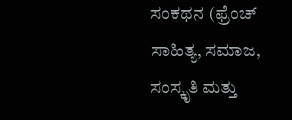ಸಂಕಥನ (ಫ್ರೆಂಚ್ ಸಾಹಿತ್ಯ, ಸಮಾಜ, ಸಂಸ್ಕೃತಿ ಮತ್ತು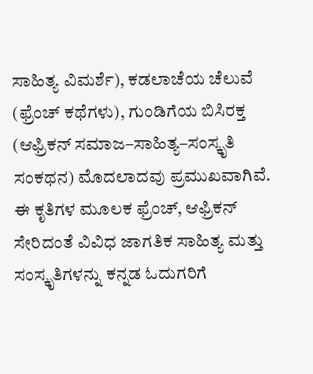ಸಾಹಿತ್ಯ ವಿಮರ್ಶೆ), ಕಡಲಾಚೆಯ ಚೆಲುವೆ (ಫ್ರೆಂಚ್ ಕಥೆಗಳು), ಗುಂಡಿಗೆಯ ಬಿಸಿರಕ್ತ (ಆಫ್ರಿಕನ್ ಸಮಾಜ–ಸಾಹಿತ್ಯ–ಸಂಸ್ಕೃತಿ ಸಂಕಥನ) ಮೊದಲಾದವು ಪ್ರಮುಖವಾಗಿವೆ. ಈ ಕೃತಿಗಳ ಮೂಲಕ ಫ್ರೆಂಚ್, ಆಫ್ರಿಕನ್ ಸೇರಿದಂತೆ ವಿವಿಧ ಜಾಗತಿಕ ಸಾಹಿತ್ಯ ಮತ್ತು ಸಂಸ್ಕೃತಿಗಳನ್ನು ಕನ್ನಡ ಓದುಗರಿಗೆ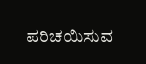ಪರಿಚಯಿಸುವ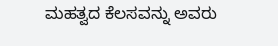ಮಹತ್ವದ ಕೆಲಸವನ್ನು ಅವರು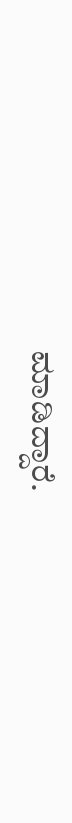ಮಾಡಿದ್ದಾರೆ.